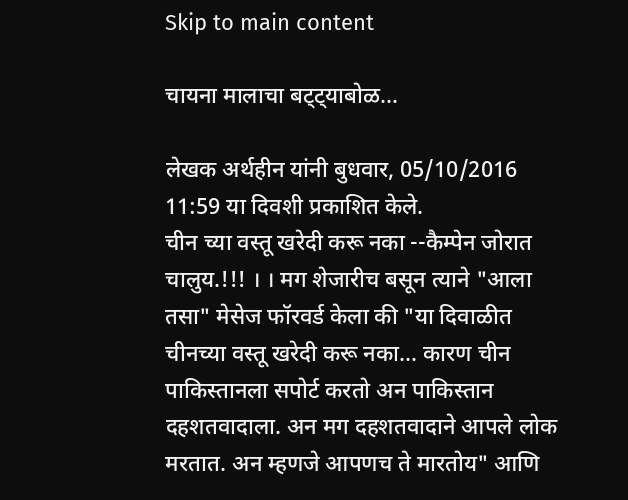Skip to main content

चायना मालाचा बट्ट्याबोळ...

लेखक अर्थहीन यांनी बुधवार, 05/10/2016 11:59 या दिवशी प्रकाशित केले.
चीन च्या वस्तू खरेदी करू नका --कैम्पेन जोरात चालुय.!!! । । मग शेजारीच बसून त्याने "आला तसा" मेसेज फॉरवर्ड केला की "या दिवाळीत चीनच्या वस्तू खरेदी करू नका... कारण चीन पाकिस्तानला सपोर्ट करतो अन पाकिस्तान दहशतवादाला. अन मग दहशतवादाने आपले लोक मरतात. अन म्हणजे आपणच ते मारतोय" आणि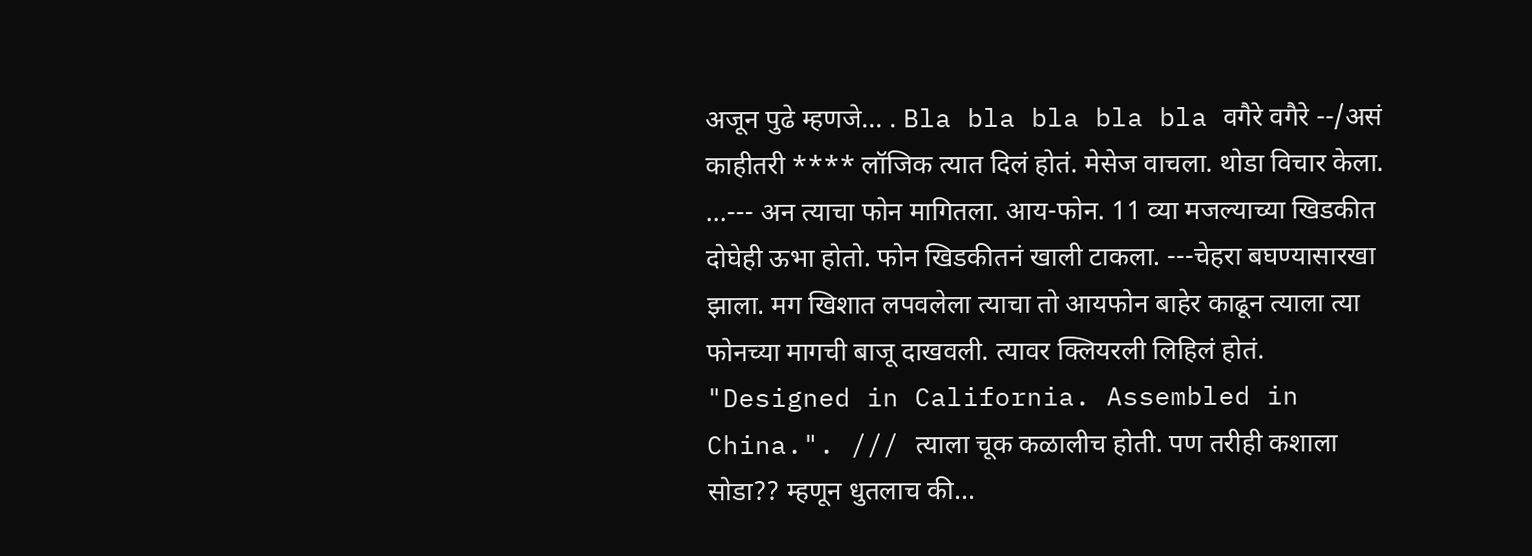अजून पुढे म्हणजे... . Bla bla bla bla bla वगैरे वगैरे --/असं काहीतरी **** लॉजिक त्यात दिलं होतं. मेसेज वाचला. थोडा विचार केला. ...--- अन त्याचा फोन मागितला. आय-फोन. 11 व्या मजल्याच्या खिडकीत दोघेही ऊभा होतो. फोन खिडकीतनं खाली टाकला. ---चेहरा बघण्यासारखा झाला. मग खिशात लपवलेला त्याचा तो आयफोन बाहेर काढून त्याला त्या फोनच्या मागची बाजू दाखवली. त्यावर क्लियरली लिहिलं होतं. "Designed in California. Assembled in China.". /// त्याला चूक कळालीच होती. पण तरीही कशाला सोडा?? म्हणून धुतलाच की...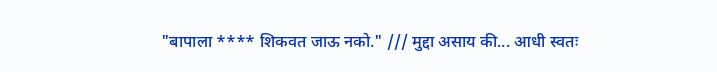"बापाला **** शिकवत जाऊ नको." /// मुद्दा असाय की... आधी स्वतः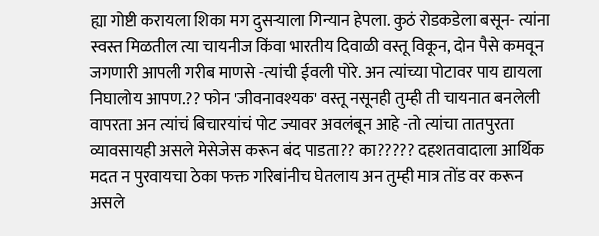ह्या गोष्टी करायला शिका मग दुसऱ्याला गिन्यान हेपला. कुठं रोडकडेला बसून- त्यांना स्वस्त मिळतील त्या चायनीज किंवा भारतीय दिवाळी वस्तू विकून, दोन पैसे कमवून जगणारी आपली गरीब माणसे -त्यांची ईवली पोरे. अन त्यांच्या पोटावर पाय द्यायला निघालोय आपण.?? फोन 'जीवनावश्यक' वस्तू नसूनही तुम्ही ती चायनात बनलेली वापरता अन त्यांचं बिचारयांचं पोट ज्यावर अवलंबून आहे -तो त्यांचा तातपुरता व्यावसायही असले मेसेजेस करून बंद पाडता?? का????? दहशतवादाला आर्थिक मदत न पुरवायचा ठेका फक्त गरिबांनीच घेतलाय अन तुम्ही मात्र तोंड वर करून असले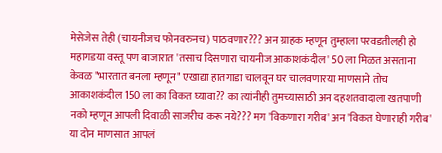मेसेजेस तेही (चायनीजच फोनवरुनच) पाठवणार??? अन ग्राहक म्हणून तुम्हाला परवडतीलही हो महागडया वस्तू पण बाजारात 'तसाच दिसणारा चायनीज आकाशकंदील' 50 ला मिळत असताना केवळ "भारतात बनला म्हणून" एखाद्या हातगाडा चालवून घर चालवणारया माणसाने तोच आकाशकंदील 150 ला का विकत घ्यावा?? का त्यांनीही तुमच्यासाठी अन दहशतवादाला खतपाणी नको म्हणून आपली दिवाळी साजरीच करू नये??? मग 'विकणारा गरीब' अन 'विकत घेणाराही गरीब' या दोन माणसात आपलं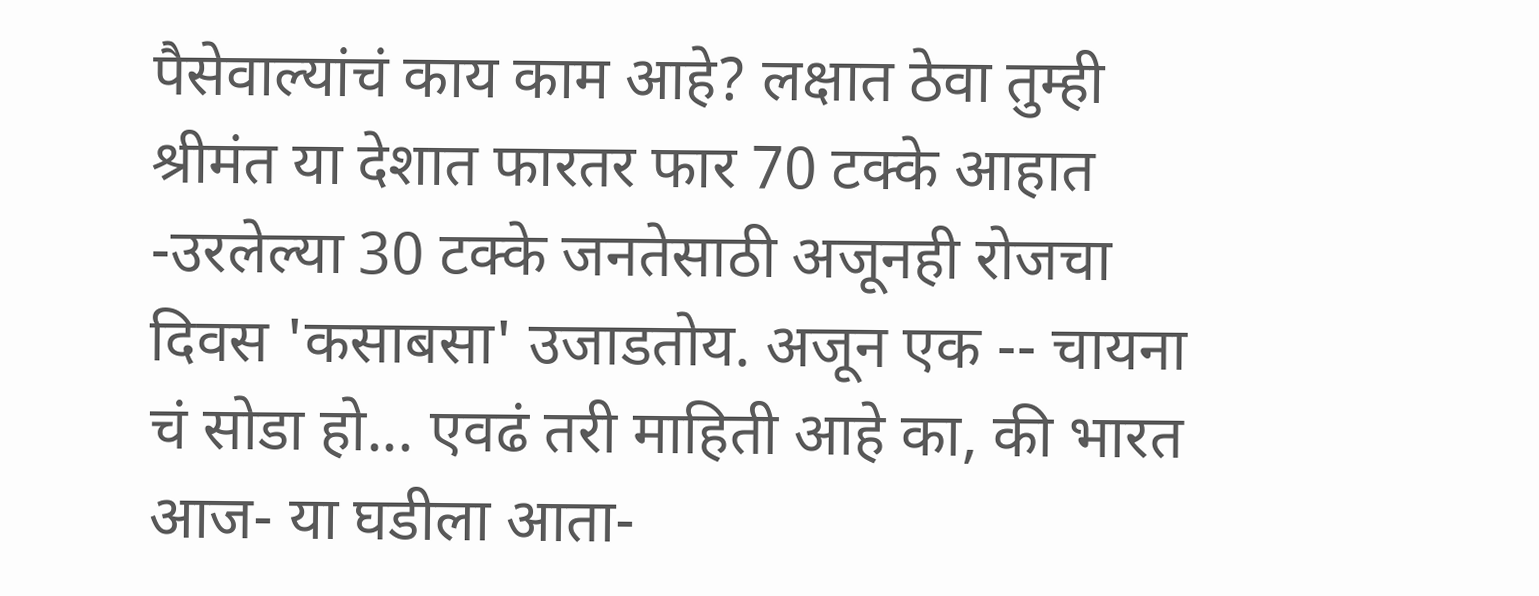पैसेवाल्यांचं काय काम आहे? लक्षात ठेवा तुम्ही श्रीमंत या देशात फारतर फार 70 टक्के आहात -उरलेल्या 30 टक्के जनतेसाठी अजूनही रोजचा दिवस 'कसाबसा' उजाडतोय. अजून एक -- चायना चं सोडा हो... एवढं तरी माहिती आहे का, की भारत आज- या घडीला आता-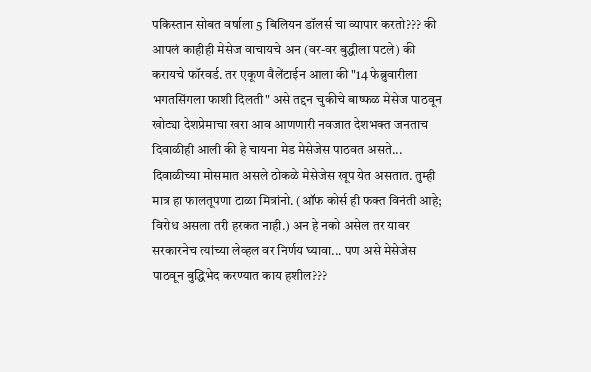पकिस्तान सोबत वर्षाला 5 बिलियन डॉलर्स चा व्यापार करतो??? की आपलं काहीही मेसेज वाचायचे अन (वर-वर बुद्धीला पटले) की करायचे फॉरवर्ड. तर एकूण वैलेंटाईन आला की "14 फेब्रुवारीला भगतसिंगला फाशी दिलती" असे तद्दन चुकीचे बाष्फळ मेसेज पाठवून खोट्या देशप्रेमाचा खरा आव आणणारी नवजात देशभक्त जनताच दिवाळीही आली की हे चायना मेड मेसेजेस पाठवत असते... दिवाळीच्या मोसमात असले ठोकळे मेसेजेस खूप येत असतात. तुम्ही मात्र हा फालतूपणा टाळा मित्रांनो. (ऑफ कोर्स ही फक्त विनंती आहे; विरोध असला तरी हरकत नाही.) अन हे नको असेल तर यावर सरकारनेच त्यांच्या लेव्हल वर निर्णय घ्यावा... पण असे मेसेजेस पाठवून बुद्धिभेद करण्यात काय हशील???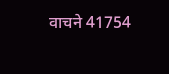वाचने 41754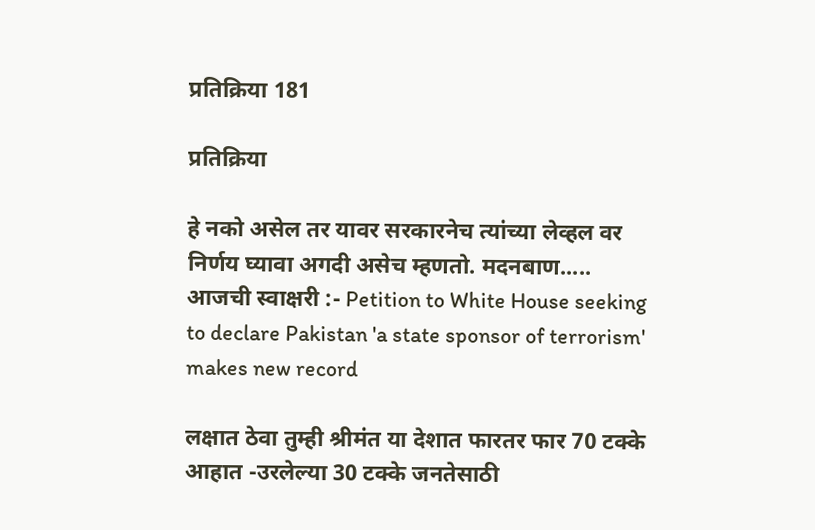प्रतिक्रिया 181

प्रतिक्रिया

हे नको असेल तर यावर सरकारनेच त्यांच्या लेव्हल वर निर्णय घ्यावा अगदी असेच म्हणतो. मदनबाण..... आजची स्वाक्षरी :- Petition to White House seeking to declare Pakistan 'a state sponsor of terrorism' makes new record

लक्षात ठेवा तुम्ही श्रीमंत या देशात फारतर फार 70 टक्के आहात -उरलेल्या 30 टक्के जनतेसाठी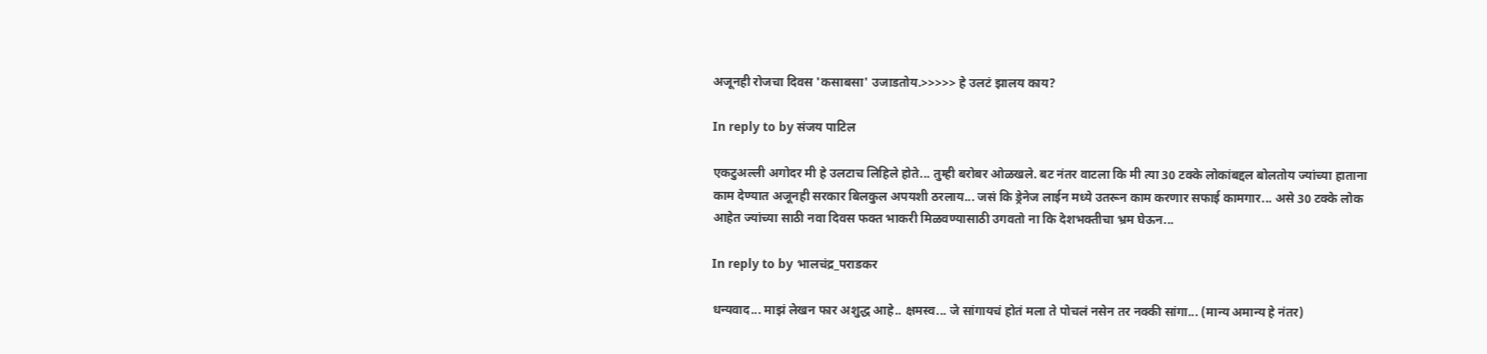अजूनही रोजचा दिवस 'कसाबसा' उजाडतोय.>>>>> हे उलटं झालय काय?

In reply to by संजय पाटिल

एकटुअल्ली अगोदर मी हे उलटाच लिहिले होते... तुम्ही बरोबर ओळखले. बट नंतर वाटला कि मी त्या 30 टक्के लोकांबद्दल बोलतोय ज्यांच्या हाताना काम देण्यात अजूनही सरकार बिलकुल अपयशी ठरलाय... जसं कि ड्रेनेज लाईन मध्ये उतरून काम करणार सफाई कामगार... असे 30 टक्के लोक आहेत ज्यांच्या साठी नवा दिवस फक्त भाकरी मिळवण्यासाठी उगवतो ना कि देशभक्तीचा भ्रम घेऊन...

In reply to by भालचंद्र_पराडकर

धन्यवाद... माझं लेखन फार अशुद्ध आहे.. क्षमस्व... जे सांगायचं होतं मला ते पोचलं नसेन तर नक्की सांगा... (मान्य अमान्य हे नंतर)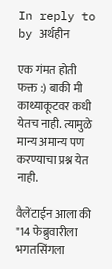In reply to by अर्थहीन

एक गंमत होती फक्त :) बाकी मी काथ्याकूटवर कधी येतच नाही. त्यामुळे मान्य अमान्य पण करण्याचा प्रश्न येत नाही.

वैलेंटाईन आला की "14 फेब्रुवारीला भगतसिंगला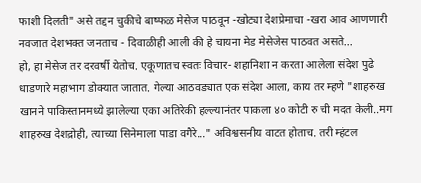फाशी दिलती" असे तद्दन चुकीचे बाष्फळ मेसेज पाठवून -खोट्या देशप्रेमाचा -खरा आव आणणारी नवजात देशभक्त जनताच - दिवाळीही आली की हे चायना मेड मेसेजेस पाठवत असते...
हो, हा मेसेज तर दरवर्षी येतोच. एकूणातच स्वतः विचार- शहानिशा न करता आलेला संदेश पुढे धाडणारे महाभाग डोक्यात जातात. गेल्या आठवड्यात एक संदेश आला, काय तर म्हणे "शाहरुख खानने पाकिस्तानमध्ये झालेल्या एका अतिरेकी हल्ल्यानंतर पाकला ४० कोटी रु ची मदत केली..मग शाहरुख देशद्रोही, त्याच्या सिनेमाला पाडा वगैरे..." अविश्वसनीय वाटत होताच. तरी म्हंटल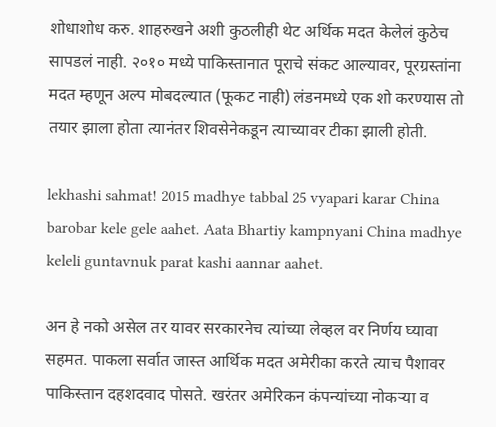शोधाशोध करु. शाहरुखने अशी कुठलीही थेट अर्थिक मदत केलेलं कुठेच सापडलं नाही. २०१० मध्ये पाकिस्तानात पूराचे संकट आल्यावर, पूरग्रस्तांना मदत म्हणून अल्प मोबदल्यात (फूकट नाही) लंडनमध्ये एक शो करण्यास तो तयार झाला होता त्यानंतर शिवसेनेकडून त्याच्यावर टीका झाली होती.

lekhashi sahmat! 2015 madhye tabbal 25 vyapari karar China barobar kele gele aahet. Aata Bhartiy kampnyani China madhye keleli guntavnuk parat kashi aannar aahet.

अन हे नको असेल तर यावर सरकारनेच त्यांच्या लेव्हल वर निर्णय घ्यावा
सहमत. पाकला सर्वात जास्त आर्थिक मदत अमेरीका करते त्याच पैशावर पाकिस्तान दहशदवाद पोसते. खरंतर अमेरिकन कंपन्यांच्या नोकर्‍या व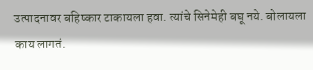उत्पादनावर बहिष्कार टाकायला हवा. त्यांचे सिनेमेही बघू नये. बोलायला काय लागतं.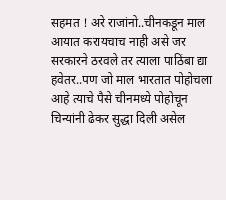सहमत ! अरे राजांनो..चीनकडून माल आयात करायचाच नाही असे जर सरकारने ठरवले तर त्याला पाठिंबा द्या हवेतर..पण जो माल भारतात पोहोचला आहे त्याचे पैसे चीनमध्ये पोहोचून चिन्यांनी ढेकर सुद्धा दिली असेल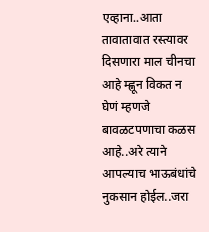एव्हाना..आता तावातावात रस्त्यावर दिसणारा माल चीनचा आहे म्ह्णून विकत न घेणं म्हणजे बावळटपणाचा कळस आहे..अरे त्याने आपल्याच भाऊबंधांचे नुकसान होईल..जरा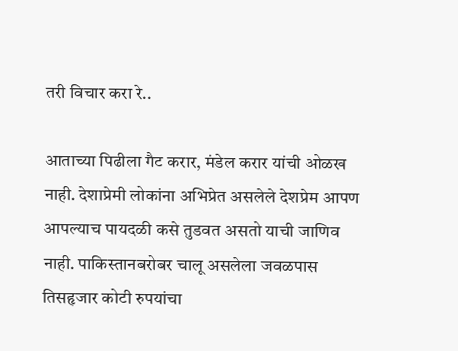तरी विचार करा रे..

आताच्या पिढीला गैट करार, मंडेल करार यांची ओळख नाही. देशाप्रेमी लोकांना अभिप्रेत असलेले देशप्रेम आपण आपल्याच पायदळी कसे तुडवत असतो याची जाणिव नाही. पाकिस्तानबरोबर चालू असलेला जवळपास तिसहृजार कोटी रुपयांचा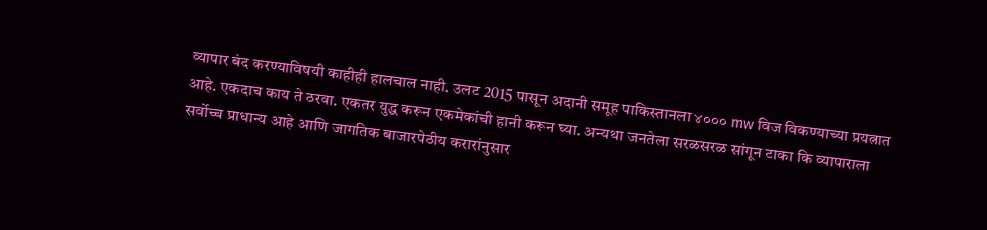व्यापार बंद करण्याविषयी काहीही हालचाल नाही. उलट 2015 पासून अदानी समूह पाकिस्तानला ४००० mw विज विकण्याच्या प्रयत्नात आहे. एकदाच काय ते ठरवा. एकतर युद्ध करून एकमेकांची हानी करून घ्या. अन्यथा जनतेला सरळसरळ सांगून टाका कि व्यापाराला सर्वोच्च प्राधान्य आहे आणि जागतिक बाजारपेठीय करारांनुसार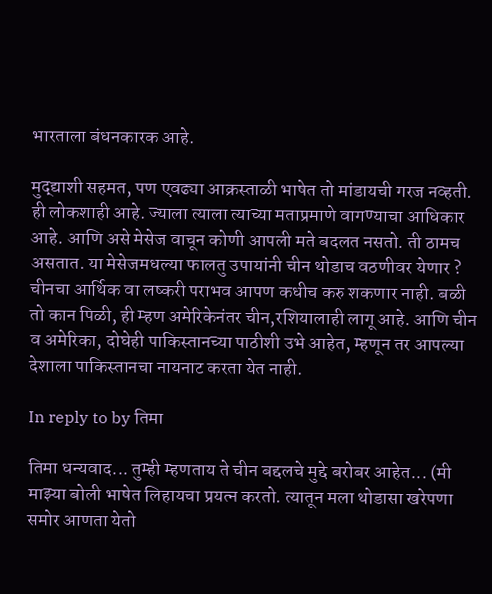भारताला बंधनकारक आहे.

मुद्द्याशी सहमत, पण एवढ्या आक्रस्ताळी भाषेत तो मांडायची गरज नव्हती. ही लोकशाही आहे. ज्याला त्याला त्याच्या मताप्रमाणे वागण्याचा आधिकार आहे. आणि असे मेसेज वाचून कोणी आपली मते बदलत नसतो. ती ठामच असतात. या मेसेजमधल्या फालतु उपायांनी चीन थोडाच वठणीवर येणार ? चीनचा आर्थिक वा लष्करी पराभव आपण कधीच करु शकणार नाही. बळी तो कान पिळी, ही म्हण अमेरिकेनंतर चीन,रशियालाही लागू आहे. आणि चीन व अमेरिका, दोघेही पाकिस्तानच्या पाठीशी उभे आहेत, म्हणून तर आपल्या देशाला पाकिस्तानचा नायनाट करता येत नाही.

In reply to by तिमा

तिमा धन्यवाद... तुम्ही म्हणताय ते चीन बद्दलचे मुद्दे बरोबर आहेत... (मी माझ्या बोली भाषेत लिहायचा प्रयत्न करतो. त्यातून मला थोडासा खरेपणा समोर आणता येतो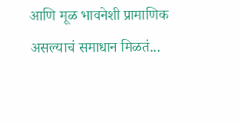आणि मूळ भावनेशी प्रामाणिक असल्याचं समाधान मिळतं...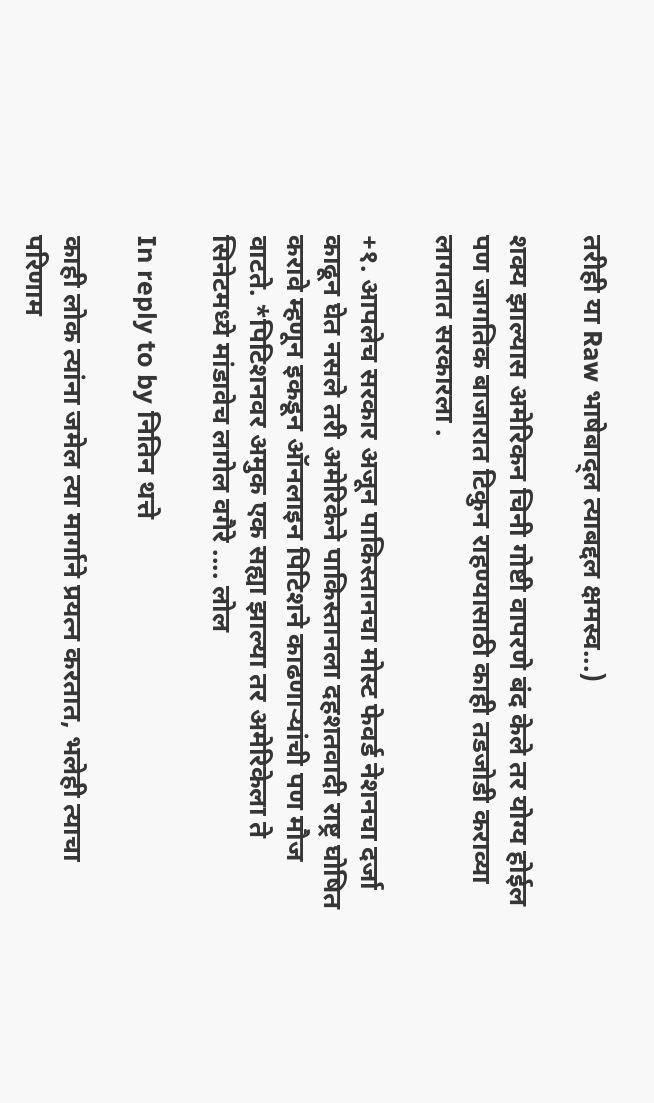तरीही या Raw भाषेबाद्ल त्याबद्दल क्षमस्व...)

शक्य झाल्यास अमेरिकन चिनी गोष्टी वापरणे बंद केले तर योग्य होईल पण जागतिक बाजारात टिकुन राहण्यासाठी काही तडजोडी कराव्या लागतात सरकारला .

+१. आपलेच सरकार अजून पाकिस्तानचा मोस्ट फेवर्ड नेशनचा दर्जा काढून घेत नसले तरी अमेरिकेने पाकिस्तानला दहशतवादी राष्ट्र घोषित करावे म्हणून इकडून ऑनलाइन पिटिशने काढणार्‍यांची पण मौज वाटते. *पिटिशनवर अमुक एक सह्या झाल्या तर अमेरिकेला ते सिनेटमध्ये मांडावेच लागेल वगैरे .... लोल

In reply to by नितिन थत्ते

काही लोक त्यांना जमेल त्या मार्गाने प्रयत्न करतात, भलेही त्याचा परिणाम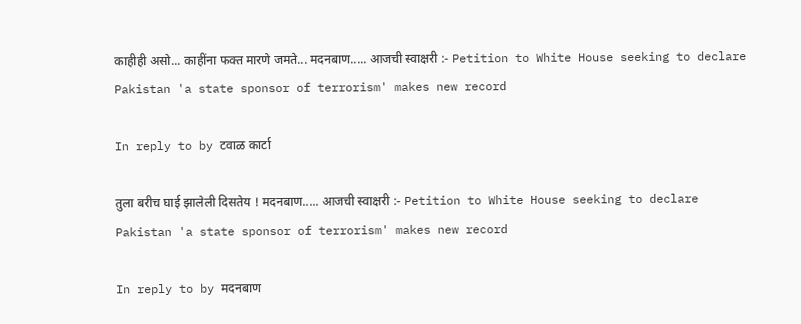काहीही असो... काहींना फक्त मारणे जमते... मदनबाण..... आजची स्वाक्षरी :- Petition to White House seeking to declare Pakistan 'a state sponsor of terrorism' makes new record

In reply to by टवाळ कार्टा

तुला बरीच घाई झालेली दिसतेय ! मदनबाण..... आजची स्वाक्षरी :- Petition to White House seeking to declare Pakistan 'a state sponsor of terrorism' makes new record

In reply to by मदनबाण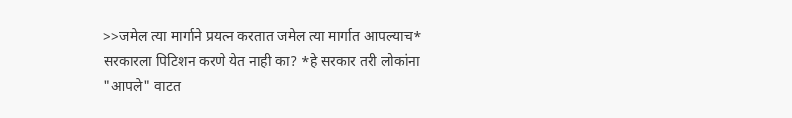>>जमेल त्या मार्गाने प्रयत्न करतात जमेल त्या मार्गात आपल्याच* सरकारला पिटिशन करणे येत नाही का? *हे सरकार तरी लोकांना "आपले" वाटत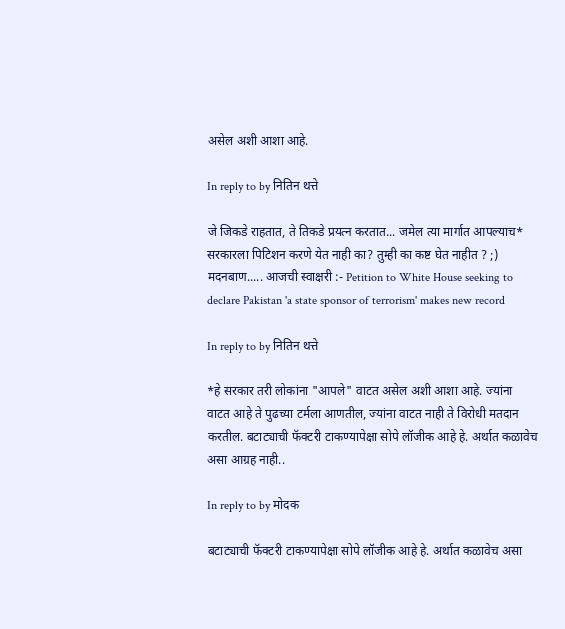असेल अशी आशा आहे.

In reply to by नितिन थत्ते

जे जिकडे राहतात, ते तिकडे प्रयत्न करतात... जमेल त्या मार्गात आपल्याच* सरकारला पिटिशन करणे येत नाही का? तुम्ही का कष्ट घेत नाहीत ? ;) मदनबाण..... आजची स्वाक्षरी :- Petition to White House seeking to declare Pakistan 'a state sponsor of terrorism' makes new record

In reply to by नितिन थत्ते

*हे सरकार तरी लोकांना "आपले" वाटत असेल अशी आशा आहे. ज्यांना वाटत आहे ते पुढच्या टर्मला आणतील, ज्यांना वाटत नाही ते विरोधी मतदान करतील. बटाट्याची फॅक्टरी टाकण्यापेक्षा सोपे लॉजीक आहे हे. अर्थात कळावेच असा आग्रह नाही..

In reply to by मोदक

बटाट्याची फॅक्टरी टाकण्यापेक्षा सोपे लॉजीक आहे हे. अर्थात कळावेच असा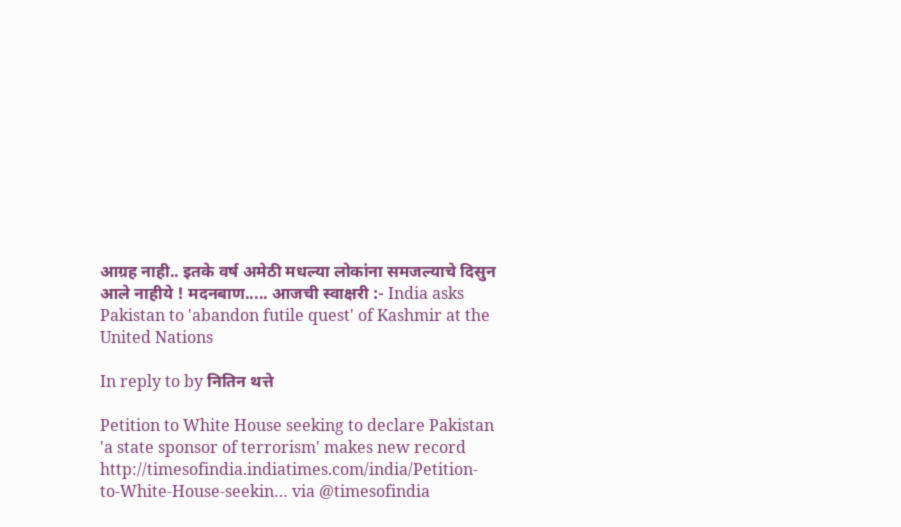आग्रह नाही.. इतके वर्ष अमेठी मधल्या लोकांना समजल्याचे दिसुन आले नाहीये ! मदनबाण..... आजची स्वाक्षरी :- India asks Pakistan to 'abandon futile quest' of Kashmir at the United Nations

In reply to by नितिन थत्ते

Petition to White House seeking to declare Pakistan 'a state sponsor of terrorism' makes new record http://timesofindia.indiatimes.com/india/Petition-to-White-House-seekin… via @timesofindia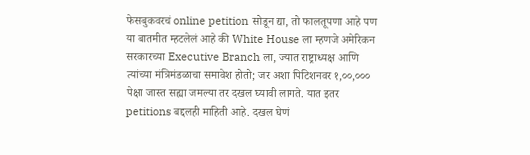फेसबुकवरचं online petition सोडून द्या, तो फालतूपणा आहे पण या बातमीत म्हटलेलं आहे की White House ला म्हणजे अमेरिकन सरकारच्या Executive Branch ला, ज्यात राष्ट्राध्यक्ष आणि त्यांच्या मंत्रिमंडळाचा समावेश होतो; जर अशा पिटिशनवर १,००,००० पेक्षा जास्त सह्या जमल्या तर दखल घ्यावी लागते. यात इतर petitions बद्दलही माहिती आहे. दखल घेणं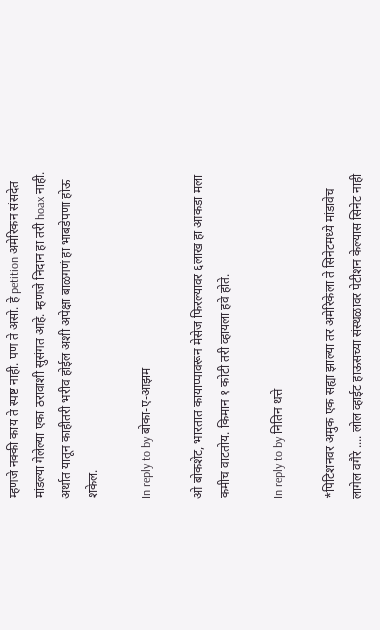म्हणजे नक्की काय ते स्पष्ट नाही. पण ते असो. हे petition अमेरिकन संसदेत मांडल्या गेलेल्या एका ठरावाशी सुसंगत आहे. म्हणजे निदान हा तरी hoax नाही. अर्थात यातून काहीतरी भरीव होईल अशी अपेक्षा बाळगणं हा भाबडेपणा होऊ शकेल.

In reply to by बोका-ए-आझम

ओ बोकशेट, भारतात कायाप्पावरून मेसेज फिरल्यावर ६लाख हा आकडा मला कमीच वाटतोय. किमान १ कोटी तरी व्हायला हवे होते.

In reply to by नितिन थत्ते

*पिटिशनवर अमुक एक सह्या झाल्या तर अमेरिकेला ते सिनेटमध्ये मांडावेच लागेल वगैरे .... लोल व्हाईट हाऊसच्या संस्थळावर पेटीशन केल्यास सिनेट नाही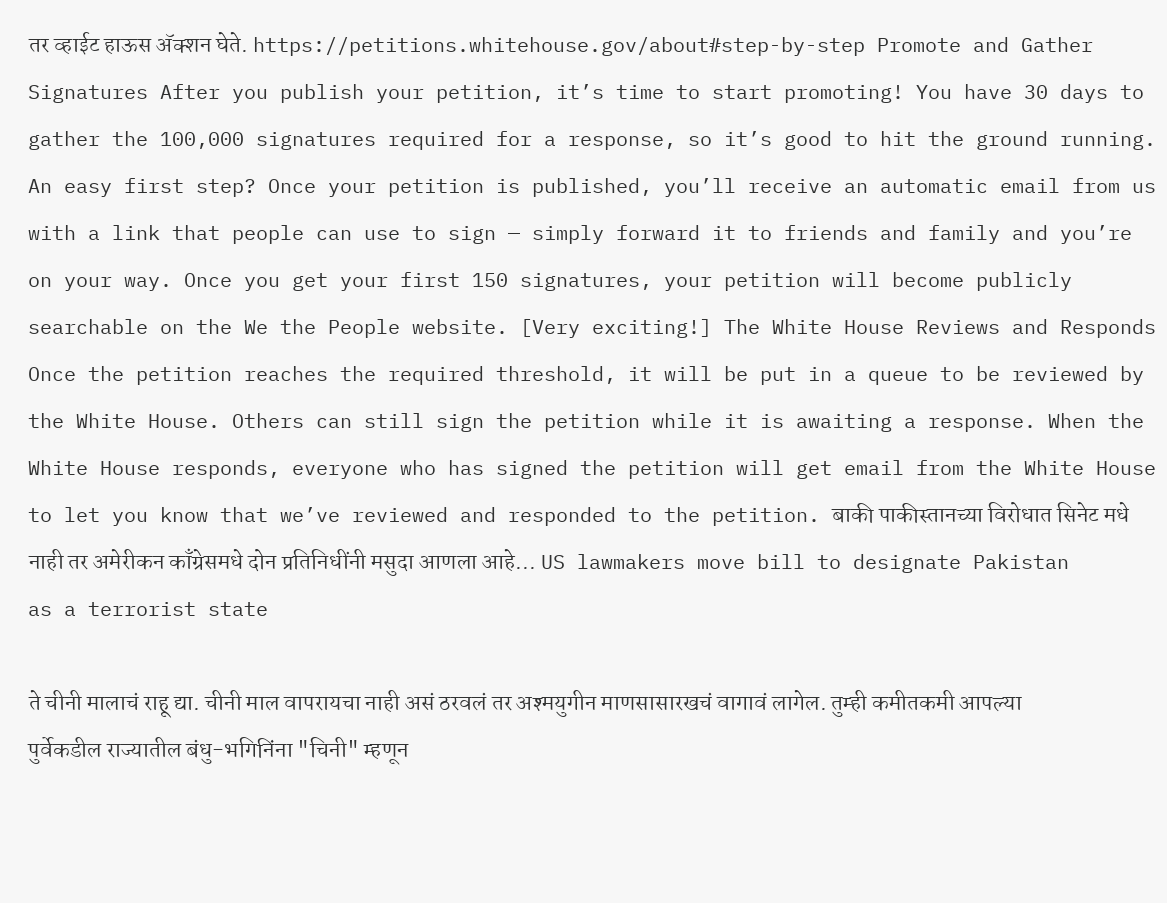तर व्हाईट हाऊस अ‍ॅक्शन घेते. https://petitions.whitehouse.gov/about#step-by-step Promote and Gather Signatures After you publish your petition, it’s time to start promoting! You have 30 days to gather the 100,000 signatures required for a response, so it’s good to hit the ground running. An easy first step? Once your petition is published, you’ll receive an automatic email from us with a link that people can use to sign — simply forward it to friends and family and you’re on your way. Once you get your first 150 signatures, your petition will become publicly searchable on the We the People website. [Very exciting!] The White House Reviews and Responds Once the petition reaches the required threshold, it will be put in a queue to be reviewed by the White House. Others can still sign the petition while it is awaiting a response. When the White House responds, everyone who has signed the petition will get email from the White House to let you know that we’ve reviewed and responded to the petition. बाकी पाकीस्तानच्या विरोधात सिनेट मधे नाही तर अमेरीकन काँग्रेसमधे दोन प्रतिनिधींनी मसुदा आणला आहे... US lawmakers move bill to designate Pakistan as a terrorist state

ते चीनी मालाचं राहू द्या. चीनी माल वापरायचा नाही असं ठरवलं तर अश्मयुगीन माणसासारखचं वागावं लागेल. तुम्ही कमीतकमी आपल्या पुर्वेकडील राज्यातील बंधु-भगिनिंना "चिनी" म्हणून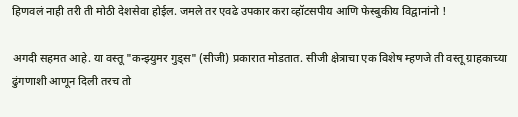हिणवलं नाही तरी ती मोठी देशसेवा होईल. जमले तर एवढे उपकार करा व्हॉटसपीय आणि फेस्बुकीय विद्वानांनो !

अगदी सहमत आहे. या वस्तू "कन्झ्युमर गुड्स" (सीजी) प्रकारात मोडतात. सीजी क्षेत्राचा एक विशेष म्हणजे ती वस्तू ग्राहकाच्या ढुंगणाशी आणून दिली तरच तो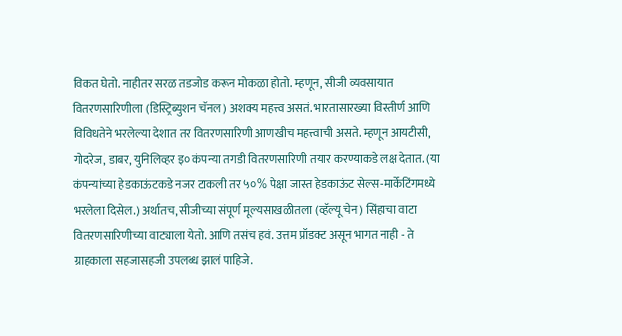विकत घेतो. नाहीतर सरळ तडजोड करून मोकळा होतो. म्हणून, सीजी व्यवसायात वितरणसारिणीला (डिस्ट्रिब्युशन चॅनल) अशक्य महत्त्व असतं. भारतासारख्या विस्तीर्ण आणि विविधतेने भरलेल्या देशात तर वितरणसारिणी आणखीच महत्त्वाची असते. म्हणून आयटीसी, गोदरेज, डाबर, युनिलिव्हर इ० कंपन्या तगडी वितरणसारिणी तयार करण्याकडे लक्ष देतात. (या कंपन्यांच्या हेडकाऊंटकडे नजर टाकली तर ५०% पेक्षा जास्त हेडकाऊंट सेल्स-मार्केटिंगमध्ये भरलेला दिसेल.) अर्थातच, सीजीच्या संपूर्ण मूल्यसाखळीतला (व्हॅल्यू चेन) सिंहाचा वाटा वितरणसारिणीच्या वाट्याला येतो. आणि तसंच हवं. उत्तम प्रॉडक्ट असून भागत नाही - ते ग्राहकाला सहजासहजी उपलब्ध झालं पाहिजे.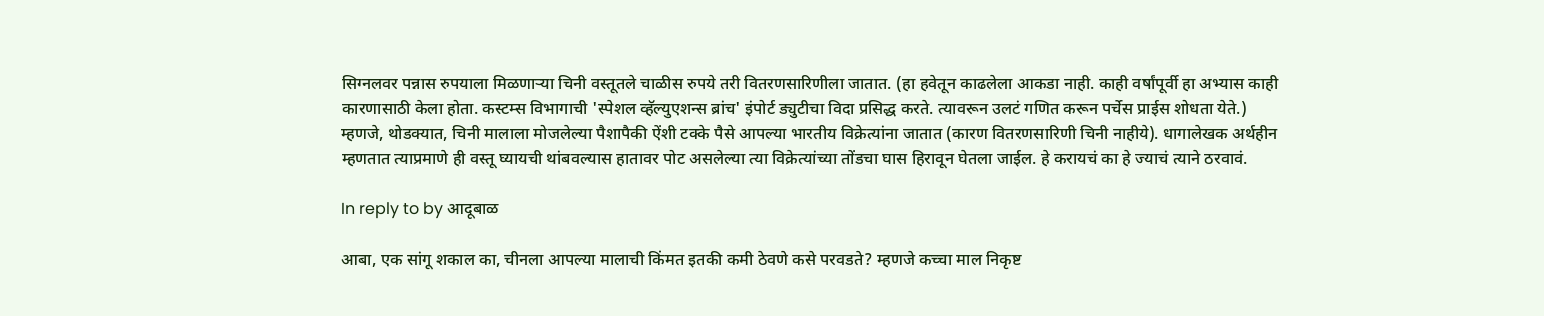सिग्नलवर पन्नास रुपयाला मिळणार्‍या चिनी वस्तूतले चाळीस रुपये तरी वितरणसारिणीला जातात. (हा हवेतून काढलेला आकडा नाही. काही वर्षांपूर्वी हा अभ्यास काही कारणासाठी केला होता. कस्टम्स विभागाची 'स्पेशल व्हॅल्युएशन्स ब्रांच' इंपोर्ट ड्युटीचा विदा प्रसिद्ध करते. त्यावरून उलटं गणित करून पर्चेस प्राईस शोधता येते.) म्हणजे, थोडक्यात, चिनी मालाला मोजलेल्या पैशापैकी ऐंशी टक्के पैसे आपल्या भारतीय विक्रेत्यांना जातात (कारण वितरणसारिणी चिनी नाहीये). धागालेखक अर्थहीन म्हणतात त्याप्रमाणे ही वस्तू घ्यायची थांबवल्यास हातावर पोट असलेल्या त्या विक्रेत्यांच्या तोंडचा घास हिरावून घेतला जाईल. हे करायचं का हे ज्याचं त्याने ठरवावं.

In reply to by आदूबाळ

आबा, एक सांगू शकाल का, चीनला आपल्या मालाची किंमत इतकी कमी ठेवणे कसे परवडते? म्हणजे कच्चा माल निकृष्ट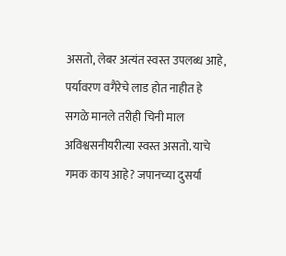असतो, लेबर अत्यंत स्वस्त उपलब्ध आहे, पर्यावरण वगैरेचे लाड होत नाहीत हे सगळे मानले तरीही चिनी माल अविश्वसनीयरीत्या स्वस्त असतो. याचे गमक काय आहे? जपानच्या दुसर्या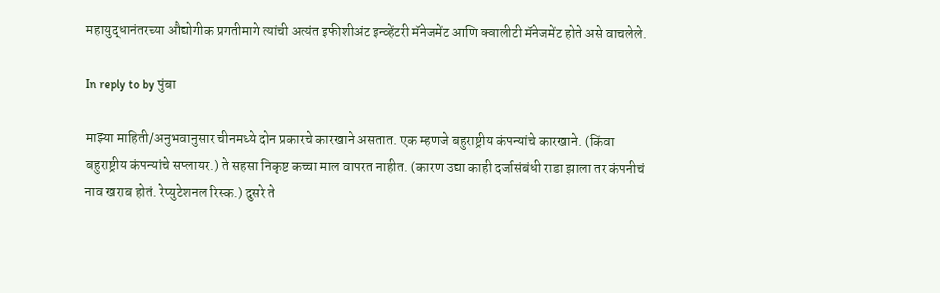महायुद्धानंतरच्या औद्योगीक प्रगतीमागे त्यांची अत्यंत इफीशीअंट इन्व्हेंटरी मॅनेजमेंट आणि क्वालीटी मॅनेजमेंट होते असे वाचलेले.

In reply to by पुंबा

माझ्या माहिती/अनुभवानुसार चीनमध्ये दोन प्रकारचे कारखाने असतात. एक म्हणजे बहुराष्ट्रीय कंपन्यांचे कारखाने. (किंवा बहुराष्ट्रीय कंपन्यांचे सप्लायर.) ते सहसा निकृष्ट कच्चा माल वापरत नाहीत. (कारण उद्या काही दर्जासंबंधी राडा झाला तर कंपनीचं नाव खराब होतं. रेप्युटेशनल रिस्क.) दुसरे ते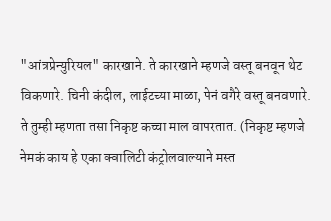"आंत्रप्रेन्युरियल" कारखाने. ते कारखाने म्हणजे वस्तू बनवून थेट विकणारे. चिनी कंदील, लाईटच्या माळा, पेनं वगैरे वस्तू बनवणारे. ते तुम्ही म्हणता तसा निकृष्ट कच्चा माल वापरतात. (निकृष्ट म्हणजे नेमकं काय हे एका क्वालिटी कंट्रोलवाल्याने मस्त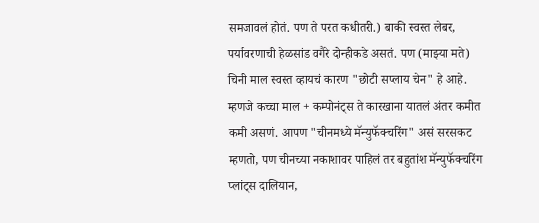समजावलं होतं. पण ते परत कधीतरी.) बाकी स्वस्त लेबर, पर्यावरणाची हेळसांड वगैरे दोन्हीकडे असतं. पण (माझ्या मते) चिनी माल स्वस्त व्हायचं कारण "छोटी सप्लाय चेन" हे आहे. म्हणजे कच्चा माल + कम्पोनंट्स ते कारखाना यातलं अंतर कमीत कमी असणं. आपण "चीनमध्ये मॅन्युफॅक्चरिंग" असं सरसकट म्हणतो, पण चीनच्या नकाशावर पाहिलं तर बहुतांश मॅन्युफॅक्चरिंग प्लांट्स दालियान,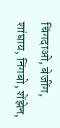चिंगदाओ, बेजींग, शांघाय, निंगबो, शेंझेन,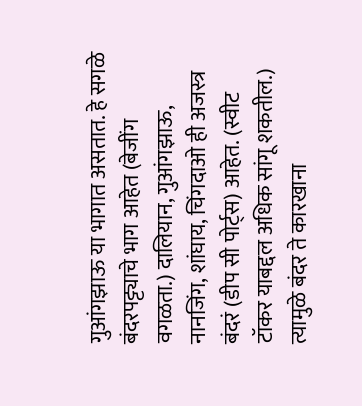गुआंगझाऊ या भागात असतात. हे सगळे बंदरपट्ट्याचे भाग आहेत (बेजींग वगळता.) दालियान, गुआंगझाऊ, नानजिंग, शांघाय, चिंगदाओ ही अजस्त्र बंदरं (डीप सी पोर्ट्स) आहेत. (स्वीट टॉकर याबद्दल अधिक सांगू शकतील.) त्यामुळे बंदर ते कारखाना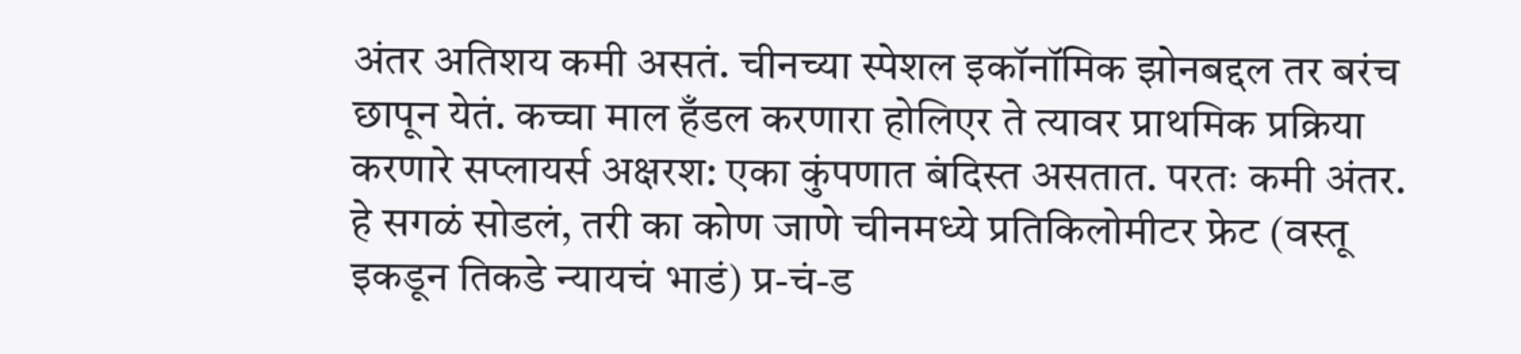अंतर अतिशय कमी असतं. चीनच्या स्पेशल इकॉनॉमिक झोनबद्दल तर बरंच छापून येतं. कच्चा माल हँडल करणारा होलिएर ते त्यावर प्राथमिक प्रक्रिया करणारे सप्लायर्स अक्षरश: एका कुंपणात बंदिस्त असतात. परतः कमी अंतर. हे सगळं सोडलं, तरी का कोण जाणे चीनमध्ये प्रतिकिलोमीटर फ्रेट (वस्तू इकडून तिकडे न्यायचं भाडं) प्र-चं-ड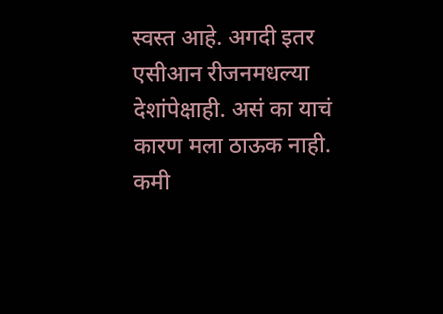स्वस्त आहे. अगदी इतर एसीआन रीजनमधल्या देशांपेक्षाही. असं का याचं कारण मला ठाऊक नाही. कमी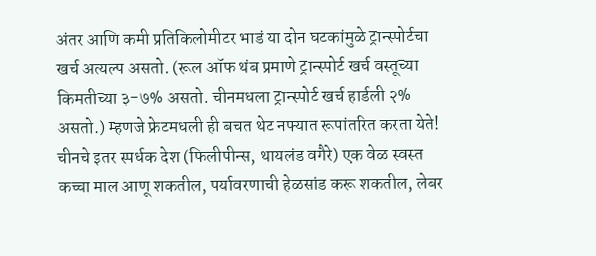अंतर आणि कमी प्रतिकिलोमीटर भाडं या दोन घटकांमुळे ट्रान्स्पोर्टचा खर्च अत्यल्प असतो. (रूल ऑफ थंब प्रमाणे ट्रान्स्पोर्ट खर्च वस्तूच्या किमतीच्या ३-७% असतो. चीनमधला ट्रान्स्पोर्ट खर्च हार्डली २% असतो.) म्हणजे फ्रेटमधली ही बचत थेट नफ्यात रूपांतरित करता येते! चीनचे इतर स्पर्धक देश (फिलीपीन्स, थायलंड वगैरे) एक वेळ स्वस्त कच्चा माल आणू शकतील, पर्यावरणाची हेळसांड करू शकतील, लेबर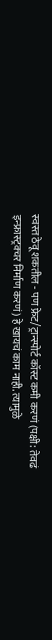स्वस्त ठेवू शकतील - पण फ्रेट/ट्रान्स्पोर्ट कॉस्ट कमी करणं (पक्षी: तेवढं इन्फ्रास्ट्रक्चर निर्माण करणं) हे खायचं काम नाही. त्यामुळे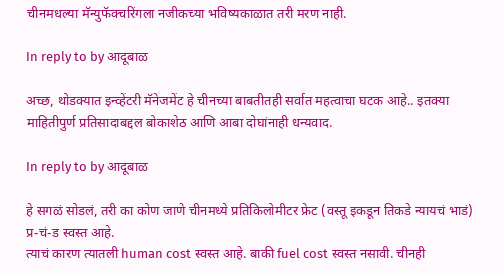चीनमधल्या मॅन्युफॅक्चरिंगला नजीकच्या भविष्यकाळात तरी मरण नाही.

In reply to by आदूबाळ

अच्छ, थोडक्यात इन्व्हेंटरी मॅनेजमेंट हे चीनच्या बाबतीतही सर्वात महत्वाचा घटक आहे.. इतक्या माहितीपुर्ण प्रतिसादाबद्दल बोकाशेठ आणि आबा दोघांनाही धन्यवाद.

In reply to by आदूबाळ

हे सगळं सोडलं, तरी का कोण जाणे चीनमध्ये प्रतिकिलोमीटर फ्रेट (वस्तू इकडून तिकडे न्यायचं भाडं) प्र-चं-ड स्वस्त आहे.
त्याचं कारण त्यातली human cost स्वस्त आहे. बाकी fuel cost स्वस्त नसावी. चीनही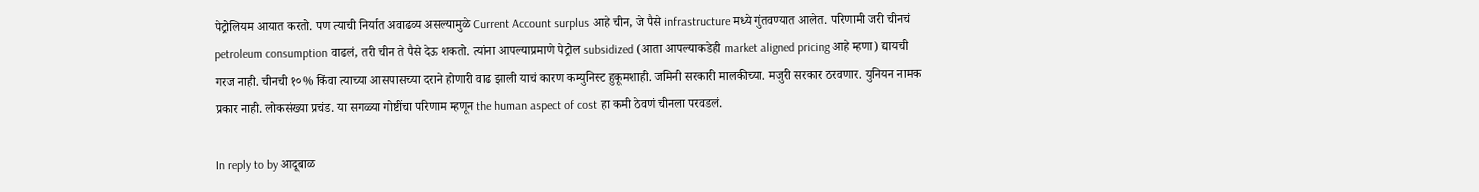पेट्रोलियम आयात करतो. पण त्याची निर्यात अवाढव्य असल्यामुळे Current Account surplus आहे चीन, जे पैसे infrastructure मध्ये गुंतवण्यात आलेत. परिणामी जरी चीनचं petroleum consumption वाढलं, तरी चीन ते पैसे देऊ शकतो. त्यांना आपल्याप्रमाणे पेट्रोल subsidized (आता आपल्याकडेही market aligned pricing आहे म्हणा) द्यायची गरज नाही. चीनची १०% किंवा त्याच्या आसपासच्या दराने होणारी वाढ झाली याचं कारण कम्युनिस्ट हुकूमशाही. जमिनी सरकारी मालकीच्या. मजुरी सरकार ठरवणार. युनियन नामक प्रकार नाही. लोकसंख्या प्रचंड. या सगळ्या गोष्टींचा परिणाम म्हणून the human aspect of cost हा कमी ठेवणं चीनला परवडलं.

In reply to by आदूबाळ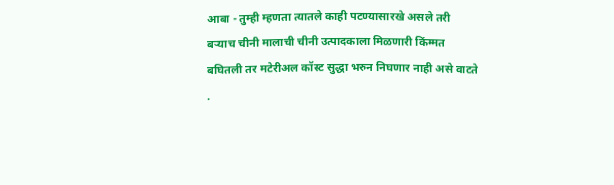आबा - तुम्ही म्हणता त्यातले काही पटण्यासारखे असले तरी बर्‍याच चीनी मालाची चीनी उत्पादकाला मिळणारी किंम्मत बघितली तर मटेरीअल कॉस्ट सुद्धा भरुन निघणार नाही असे वाटते .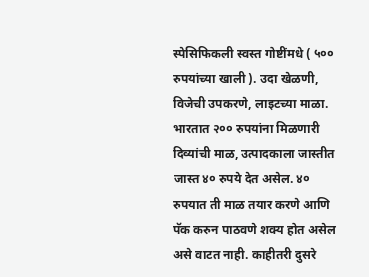स्पेसिफिकली स्वस्त गोष्टींमधे ( ५०० रुपयांच्या खाली ). उदा खेळणी, विजेची उपकरणे, लाइटच्या माळा. भारतात २०० रुपयांना मिळणारी दिव्यांची माळ, उत्पादकाला जास्तीत जास्त ४० रुपये देत असेल. ४० रुपयात ती माळ तयार करणे आणि पॅक करुन पाठवणे शक्य होत असेल असे वाटत नाही. काहीतरी दुसरे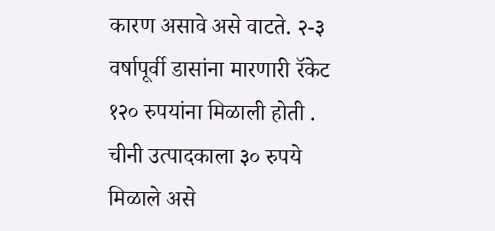कारण असावे असे वाटते. २-३ वर्षापूर्वी डासांना मारणारी रॅकेट १२० रुपयांना मिळाली होती . चीनी उत्पादकाला ३० रुपये मिळाले असे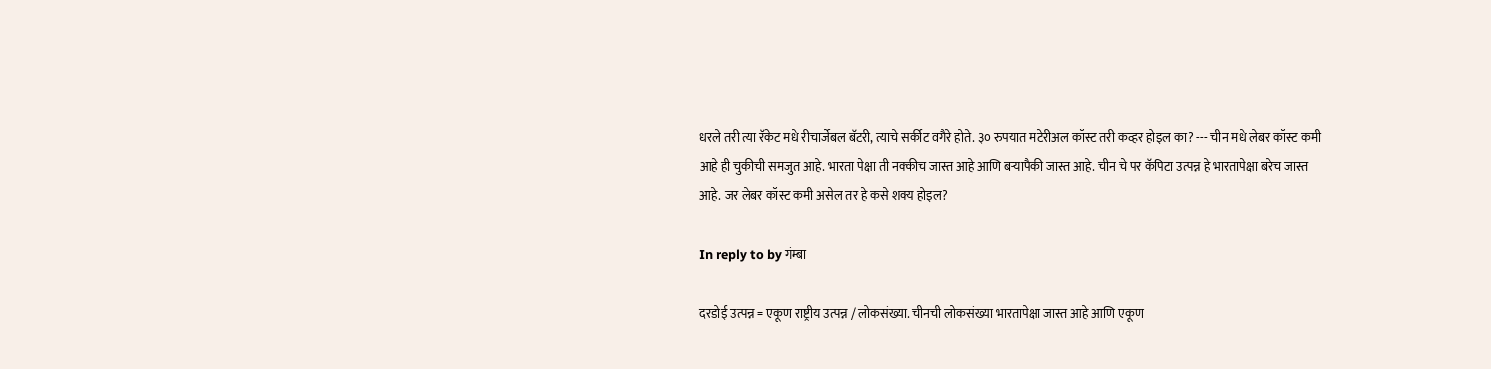धरले तरी त्या रॅकेट मधे रीचार्जेबल बॅटरी, त्याचे सर्कीट वगैरे होते. ३० रुपयात मटेरीअल कॉस्ट तरी कव्हर होइल का? --- चीन मधे लेबर कॉस्ट कमी आहे ही चुकीची समजुत आहे. भारता पेक्षा ती नक्कीच जास्त आहे आणि बर्‍यापैकी जास्त आहे. चीन चे पर कॅपिटा उत्पन्न हे भारतापेक्षा बरेच जास्त आहे. जर लेबर कॉस्ट कमी असेल तर हे कसे शक्य होइल?

In reply to by गंम्बा

दरडोई उत्पन्न = एकूण राष्ट्रीय उत्पन्न / लोकसंख्या. चीनची लोकसंख्या भारतापेक्षा जास्त आहे आणि एकूण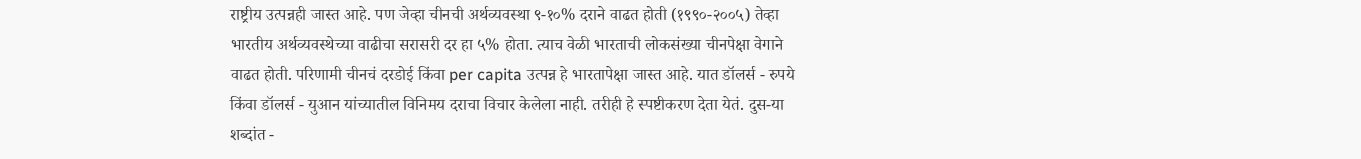राष्ट्रीय उत्पन्नही जास्त आहे. पण जेव्हा चीनची अर्थव्यवस्था ९-१०% दराने वाढत होती (१९९०-२००५) तेव्हा भारतीय अर्थव्यवस्थेच्या वाढीचा सरासरी दर हा ५% होता. त्याच वेळी भारताची लोकसंख्या चीनपेक्षा वेगाने वाढत होती. परिणामी चीनचं दरडोई किंवा per capita उत्पन्न हे भारतापेक्षा जास्त आहे. यात डॉलर्स - रुपये किंवा डॉलर्स - युआन यांच्यातील विनिमय दराचा विचार केलेला नाही. तरीही हे स्पष्टीकरण देता येतं. दुस-या शब्दांत -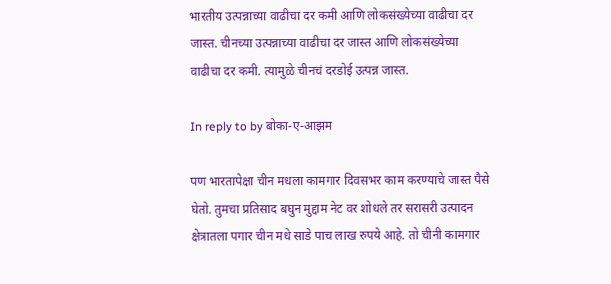भारतीय उत्पन्नाच्या वाढीचा दर कमी आणि लोकसंख्येच्या वाढीचा दर जास्त. चीनच्या उत्पन्नाच्या वाढीचा दर जास्त आणि लोकसंख्येच्या वाढीचा दर कमी. त्यामुळे चीनचं दरडोई उत्पन्न जास्त.

In reply to by बोका-ए-आझम

पण भारतापेक्षा चीन मधला कामगार दिवसभर काम करण्याचे जास्त पैसे घेतो. तुमचा प्रतिसाद बघुन मुद्दाम नेट वर शोधले तर सरासरी उत्पादन क्षेत्रातला पगार चीन मधे साडे पाच लाख रुपये आहे. तो चीनी कामगार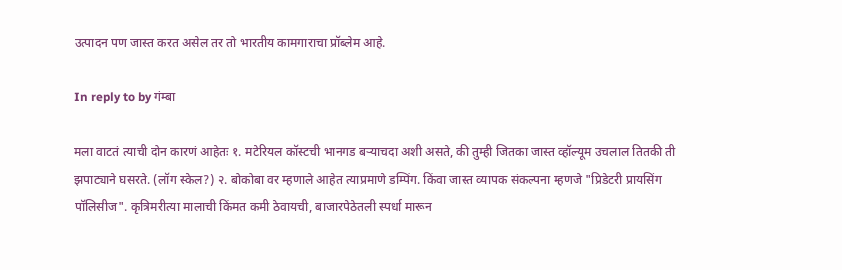उत्पादन पण जास्त करत असेल तर तो भारतीय कामगाराचा प्रॉब्लेम आहे.

In reply to by गंम्बा

मला वाटतं त्याची दोन कारणं आहेतः १. मटेरियल कॉस्टची भानगड बर्‍याचदा अशी असते, की तुम्ही जितका जास्त व्हॉल्यूम उचलाल तितकी ती झपाट्याने घसरते. (लॉग स्केल?) २. बोकोबा वर म्हणाले आहेत त्याप्रमाणे डम्पिंग. किंवा जास्त व्यापक संकल्पना म्हणजे "प्रिडेटरी प्रायसिंग पॉलिसीज". कृत्रिमरीत्या मालाची किंमत कमी ठेवायची, बाजारपेठेतली स्पर्धा मारून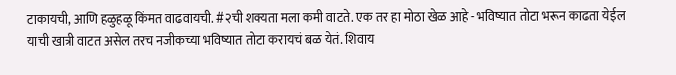टाकायची, आणि हळुहळू किंमत वाढवायची. #२ची शक्यता मला कमी वाटते. एक तर हा मोठा खेळ आहे - भविष्यात तोटा भरून काढता येईल याची खात्री वाटत असेल तरच नजीकच्या भविष्यात तोटा करायचं बळ येतं. शिवाय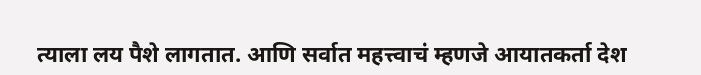त्याला लय पैशे लागतात. आणि सर्वात महत्त्वाचं म्हणजे आयातकर्ता देश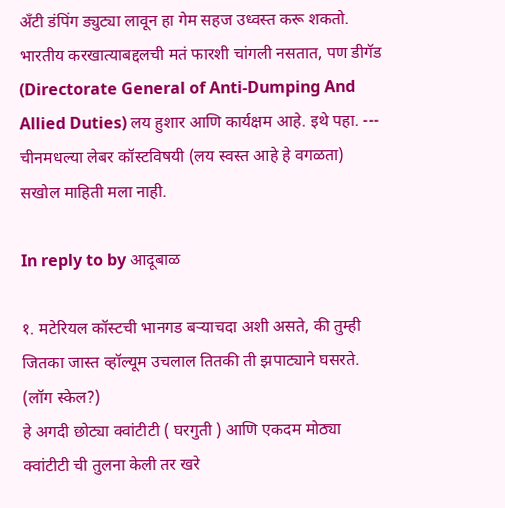अँटी डंपिंग ड्युट्या लावून हा गेम सहज उध्वस्त करू शकतो. भारतीय करखात्याबद्दलची मतं फारशी चांगली नसतात, पण डीगॅड (Directorate General of Anti-Dumping And Allied Duties) लय हुशार आणि कार्यक्षम आहे. इथे पहा. --- चीनमधल्या लेबर कॉस्टविषयी (लय स्वस्त आहे हे वगळता) सखोल माहिती मला नाही.

In reply to by आदूबाळ

१. मटेरियल कॉस्टची भानगड बर्‍याचदा अशी असते, की तुम्ही जितका जास्त व्हॉल्यूम उचलाल तितकी ती झपाट्याने घसरते. (लॉग स्केल?)
हे अगदी छोट्या क्वांटीटी ( घरगुती ) आणि एकदम मोठ्या क्वांटीटी ची तुलना केली तर खरे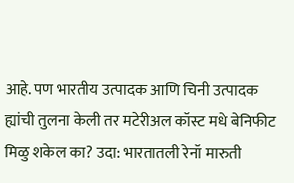आहे. पण भारतीय उत्पादक आणि चिनी उत्पादक ह्यांची तुलना केली तर मटेरीअल कॉस्ट मधे बेनिफीट मिळु शकेल का? उदा: भारतातली रेनॉ मारुती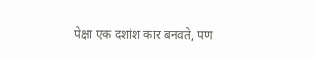पेक्षा एक दशांश कार बनवते, पण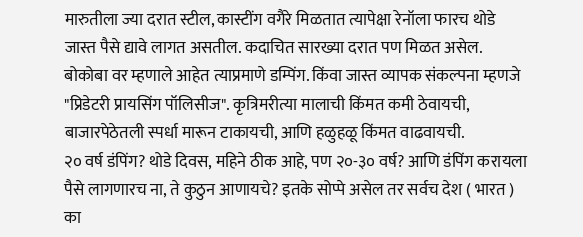मारुतीला ज्या दरात स्टील, कास्टींग वगैरे मिळतात त्यापेक्षा रेनॉला फारच थोडे जास्त पैसे द्यावे लागत असतील. कदाचित सारख्या दरात पण मिळत असेल.
बोकोबा वर म्हणाले आहेत त्याप्रमाणे डम्पिंग. किंवा जास्त व्यापक संकल्पना म्हणजे "प्रिडेटरी प्रायसिंग पॉलिसीज". कृत्रिमरीत्या मालाची किंमत कमी ठेवायची, बाजारपेठेतली स्पर्धा मारून टाकायची, आणि हळुहळू किंमत वाढवायची.
२० वर्ष डंपिंग? थोडे दिवस, महिने ठीक आहे, पण २०-३० वर्ष? आणि डंपिंग करायला पैसे लागणारच ना, ते कुठुन आणायचे? इतके सोप्पे असेल तर सर्वच देश ( भारत ) का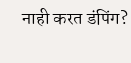नाही करत डंपिंग?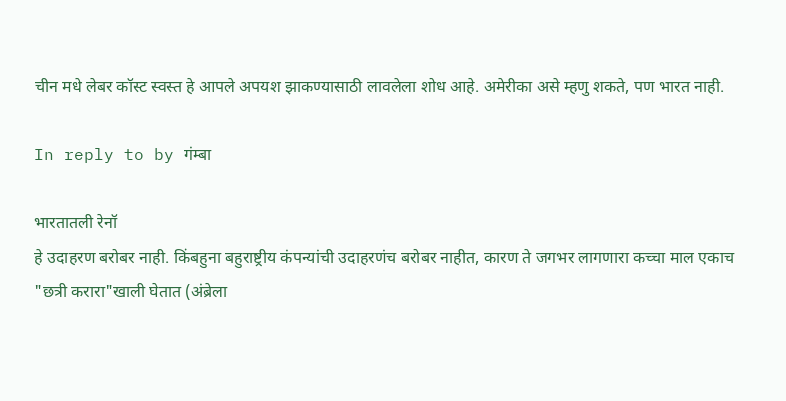चीन मधे लेबर कॉस्ट स्वस्त हे आपले अपयश झाकण्यासाठी लावलेला शोध आहे. अमेरीका असे म्हणु शकते, पण भारत नाही.

In reply to by गंम्बा

भारतातली रेनॉ
हे उदाहरण बरोबर नाही. किंबहुना बहुराष्ट्रीय कंपन्यांची उदाहरणंच बरोबर नाहीत, कारण ते जगभर लागणारा कच्चा माल एकाच "छत्री करारा"खाली घेतात (अंब्रेला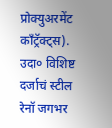प्रोक्युअरमेंट काँट्रॅक्ट्स). उदा० विशिष्ट दर्जाचं स्टील रेनॉ जगभर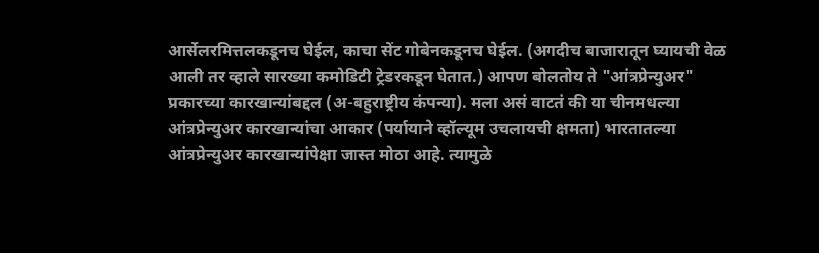आर्सेलरमित्तलकडूनच घेईल, काचा सेंट गोबेनकडूनच घेईल. (अगदीच बाजारातून घ्यायची वेळ आली तर व्हाले सारख्या कमोडिटी ट्रेडरकडून घेतात.) आपण बोलतोय ते "आंत्रप्रेन्युअर" प्रकारच्या कारखान्यांबद्दल (अ-बहुराष्ट्रीय कंपन्या). मला असं वाटतं की या चीनमधल्या आंत्रप्रेन्युअर कारखान्यांचा आकार (पर्यायाने व्हॉल्यूम उचलायची क्षमता) भारतातल्या आंत्रप्रेन्युअर कारखान्यांपेक्षा जास्त मोठा आहे. त्यामुळे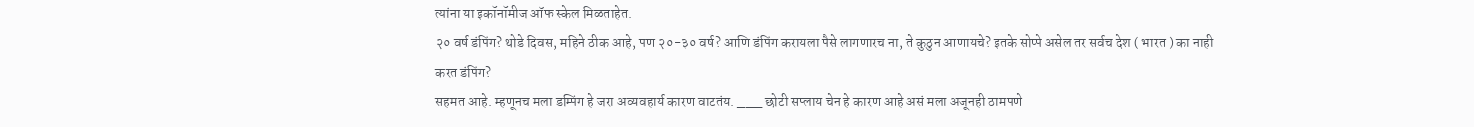त्यांना या इकॉनॉमीज ऑफ स्केल मिळताहेत.
२० वर्ष डंपिंग? थोडे दिवस, महिने ठीक आहे, पण २०-३० वर्ष? आणि डंपिंग करायला पैसे लागणारच ना, ते कुठुन आणायचे? इतके सोप्पे असेल तर सर्वच देश ( भारत ) का नाही करत डंपिंग?
सहमत आहे. म्हणूनच मला डम्पिंग हे जरा अव्यवहार्य कारण वाटतंय. ___ छोटी सप्लाय चेन हे कारण आहे असं मला अजूनही ठामपणे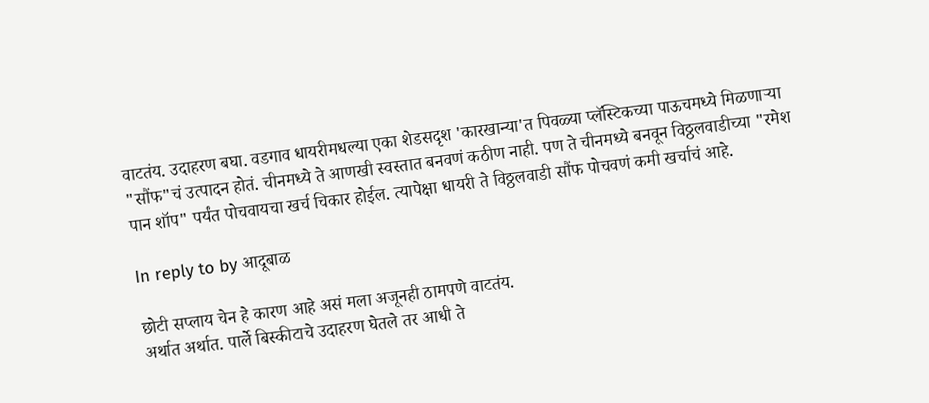वाटतंय. उदाहरण बघा. वडगाव धायरीमधल्या एका शेडसदृश 'कारखान्या'त पिवळ्या प्लॅस्टिकच्या पाऊचमध्ये मिळणार्‍या "सौंफ"चं उत्पादन होतं. चीनमध्ये ते आणखी स्वस्तात बनवणं कठीण नाही. पण ते चीनमध्ये बनवून विठ्ठलवाडीच्या "रमेश पान शॉप" पर्यंत पोचवायचा खर्च चिकार होईल. त्यापेक्षा धायरी ते विठ्ठलवाडी सौंफ पोचवणं कमी खर्चाचं आहे.

In reply to by आदूबाळ

छोटी सप्लाय चेन हे कारण आहे असं मला अजूनही ठामपणे वाटतंय.
अर्थात अर्थात. पार्ले बिस्कीटाचे उदाहरण घेतले तर आधी ते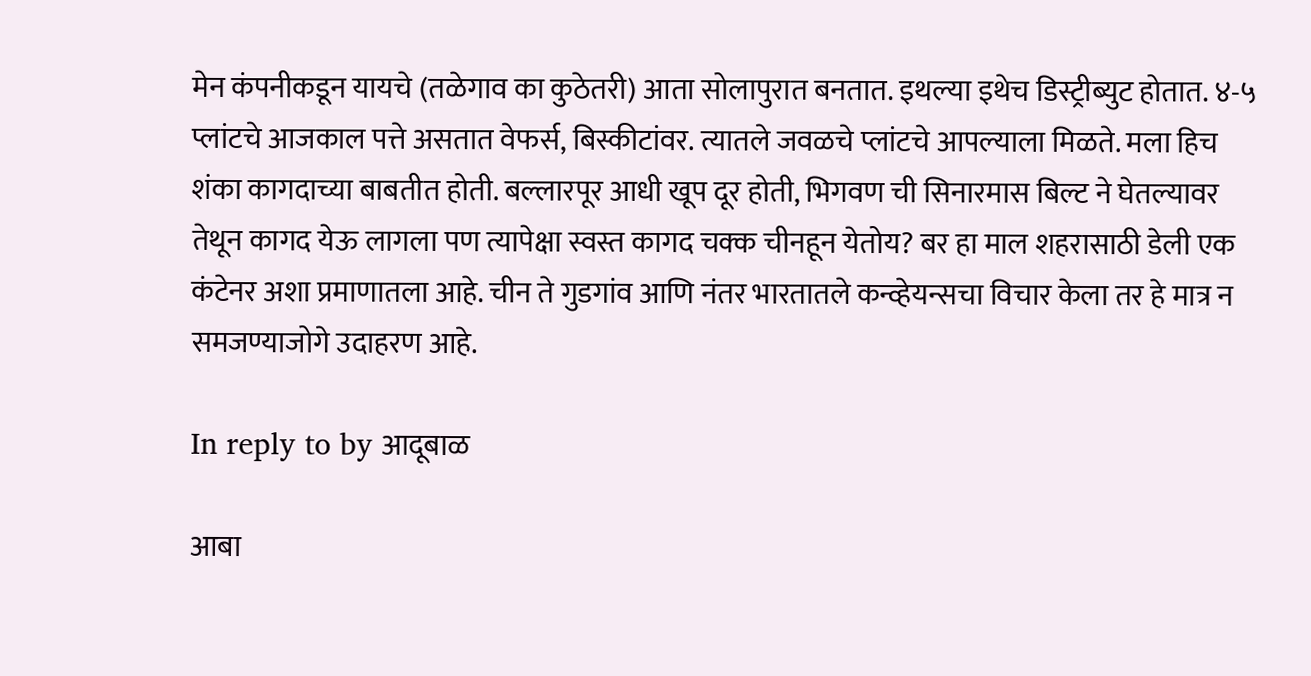मेन कंपनीकडून यायचे (तळेगाव का कुठेतरी) आता सोलापुरात बनतात. इथल्या इथेच डिस्ट्रीब्युट होतात. ४-५ प्लांटचे आजकाल पत्ते असतात वेफर्स, बिस्कीटांवर. त्यातले जवळचे प्लांटचे आपल्याला मिळते. मला हिच शंका कागदाच्या बाबतीत होती. बल्लारपूर आधी खूप दूर होती, भिगवण ची सिनारमास बिल्ट ने घेतल्यावर तेथून कागद येऊ लागला पण त्यापेक्षा स्वस्त कागद चक्क चीनहून येतोय? बर हा माल शहरासाठी डेली एक कंटेनर अशा प्रमाणातला आहे. चीन ते गुडगांव आणि नंतर भारतातले कन्व्हेयन्सचा विचार केला तर हे मात्र न समजण्याजोगे उदाहरण आहे.

In reply to by आदूबाळ

आबा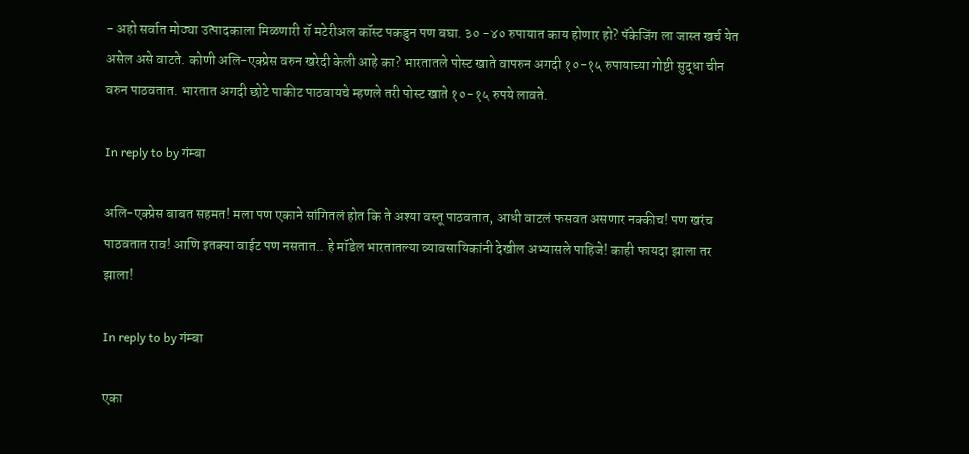- अहो सर्वात मोठ्या उत्पादकाला मिळणारी रॉ मटेरीअल कॉस्ट पकडुन पण बघा. ३० -४० रुपायात काय होणार हो? पॅकेजिंग ला जास्त खर्च येत असेल असे वाटते. कोणी अलि-एक्प्रेस वरुन खरेदी केली आहे का? भारतातले पोस्ट खाते वापरुन अगदी १०-१५ रुपायाच्या गोष्टी सुद्धा चीन वरुन पाठवतात. भारतात अगदी छोटे पाकीट पाठवायचे म्हणले तरी पोस्ट खाते १०-१५ रुपये लावते.

In reply to by गंम्बा

अलि-एक्प्रेस बाबत सहमत! मला पण एकाने सांगितलं होत कि ते अश्या वस्तू पाठवतात, आधी वाटलं फसवत असणार नक्कीच! पण खरंच पाठवतात राव! आणि इतक्या वाईट पण नसतात.. हे मॉडेल भारतातल्या व्यावसायिकांनी देखील अभ्यासले पाहिजे! काही फायदा झाला तर झाला!

In reply to by गंम्बा

एका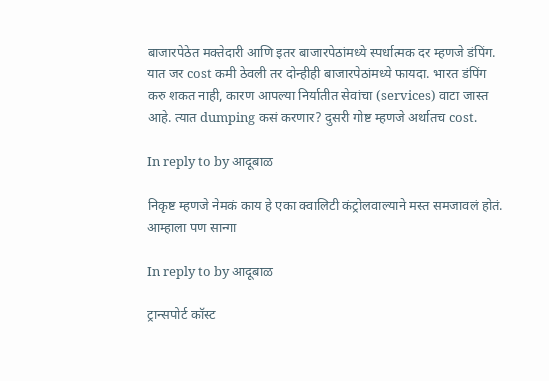बाजारपेठेत मक्तेदारी आणि इतर बाजारपेठांमध्ये स्पर्धात्मक दर म्हणजे डंपिंग. यात जर cost कमी ठेवली तर दोन्हीही बाजारपेठांमध्ये फायदा. भारत डंपिंग करु शकत नाही, कारण आपल्या निर्यातीत सेवांचा (services) वाटा जास्त आहे. त्यात dumping कसं करणार? दुसरी गोष्ट म्हणजे अर्थातच cost.

In reply to by आदूबाळ

निकृष्ट म्हणजे नेमकं काय हे एका क्वालिटी कंट्रोलवाल्याने मस्त समजावलं होतं. आम्हाला पण सान्गा

In reply to by आदूबाळ

ट्रान्सपोर्ट कॉस्ट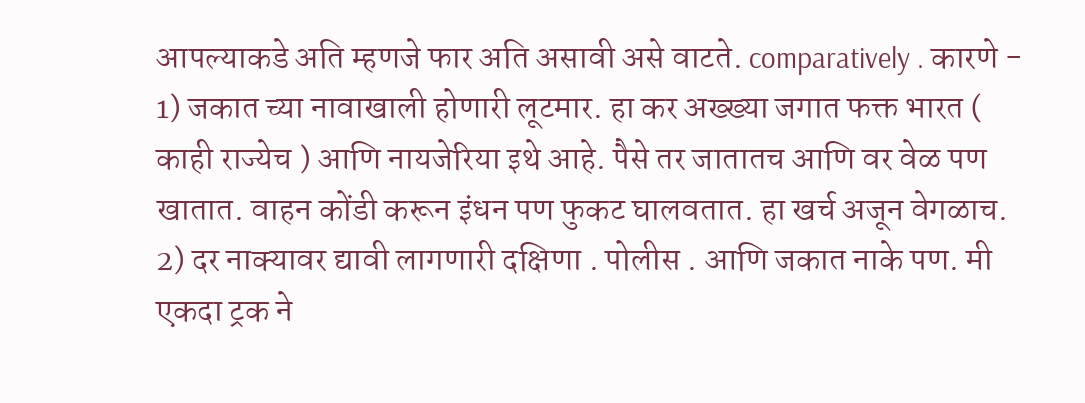आपल्याकडे अति म्हणजे फार अति असावी असे वाटते. comparatively . कारणे - 1) जकात च्या नावाखाली होणारी लूटमार. हा कर अख्ख्या जगात फक्त भारत ( काही राज्येच ) आणि नायजेरिया इथे आहे. पैसे तर जातातच आणि वर वेळ पण खातात. वाहन कोंडी करून इंधन पण फुकट घालवतात. हा खर्च अजून वेगळाच. 2) दर नाक्यावर द्यावी लागणारी दक्षिणा . पोलीस . आणि जकात नाके पण. मी एकदा ट्रक ने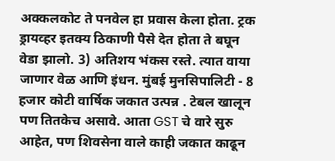अक्कलकोट ते पनवेल हा प्रवास केला होता. ट्रक ड्रायव्हर इतक्य ठिकाणी पैसे देत होता ते बघून वेडा झालो. 3) अतिशय भंकस रस्ते. त्यात वाया जाणार वेळ आणि इंधन. मुंबई मुनसिपालिटी - 8 हजार कोटी वार्षिक जकात उत्पन्न . टेबल खालून पण तितकेच असावे. आता GST चे वारे सुरु आहेत, पण शिवसेना वाले काही जकात काढून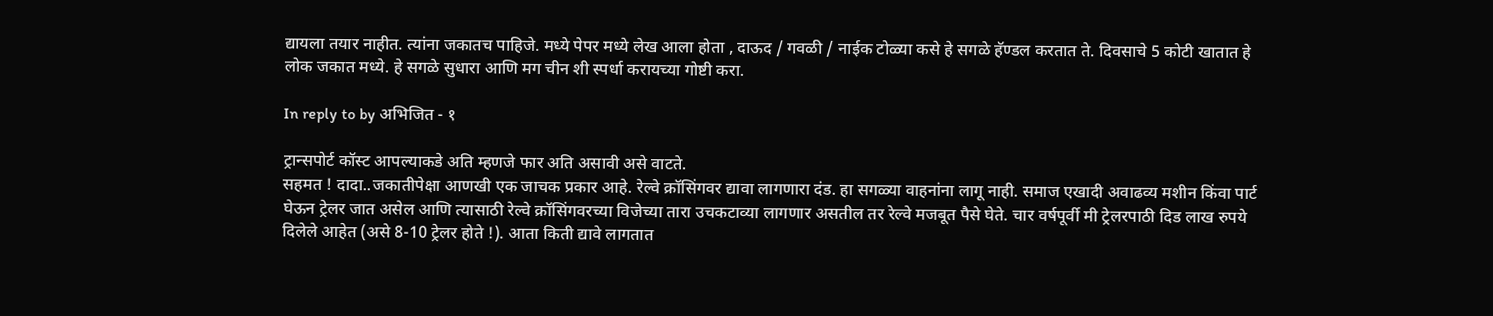द्यायला तयार नाहीत. त्यांना जकातच पाहिजे. मध्ये पेपर मध्ये लेख आला होता , दाऊद / गवळी / नाईक टोळ्या कसे हे सगळे हॅण्डल करतात ते. दिवसाचे 5 कोटी खातात हे लोक जकात मध्ये. हे सगळे सुधारा आणि मग चीन शी स्पर्धा करायच्या गोष्टी करा.

In reply to by अभिजित - १

ट्रान्सपोर्ट कॉस्ट आपल्याकडे अति म्हणजे फार अति असावी असे वाटते.
सहमत ! दादा..जकातीपेक्षा आणखी एक जाचक प्रकार आहे. रेल्वे क्रॉसिंगवर द्यावा लागणारा दंड. हा सगळ्या वाहनांना लागू नाही. समाज एखादी अवाढव्य मशीन किंवा पार्ट घेऊन ट्रेलर जात असेल आणि त्यासाठी रेल्वे क्रॉसिंगवरच्या विजेच्या तारा उचकटाव्या लागणार असतील तर रेल्वे मजबूत पैसे घेते. चार वर्षपूर्वी मी ट्रेलरपाठी दिड लाख रुपये दिलेले आहेत (असे 8-10 ट्रेलर होते !). आता किती द्यावे लागतात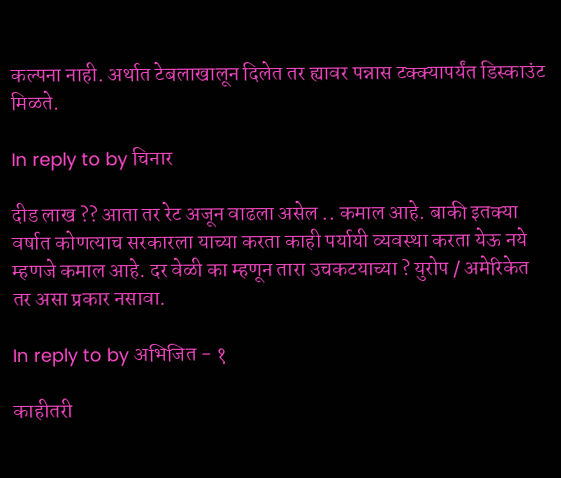कल्पना नाही. अर्थात टेबलाखालून दिलेत तर ह्यावर पन्नास टक्क्यापर्यंत डिस्काउंट मिळते.

In reply to by चिनार

दीड लाख ?? आता तर रेट अजून वाढला असेल .. कमाल आहे. बाकी इतक्या वर्षात कोणत्याच सरकारला याच्या करता काही पर्यायी व्यवस्था करता येऊ नये म्हणजे कमाल आहे. दर वेळी का म्हणून तारा उचकटयाच्या ? युरोप / अमेरिकेत तर असा प्रकार नसावा.

In reply to by अभिजित - १

काहीतरी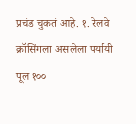प्रचंड चुकतं आहे. १. रेलवे क्रॉसिंगला असलेला पर्यायी पूल १००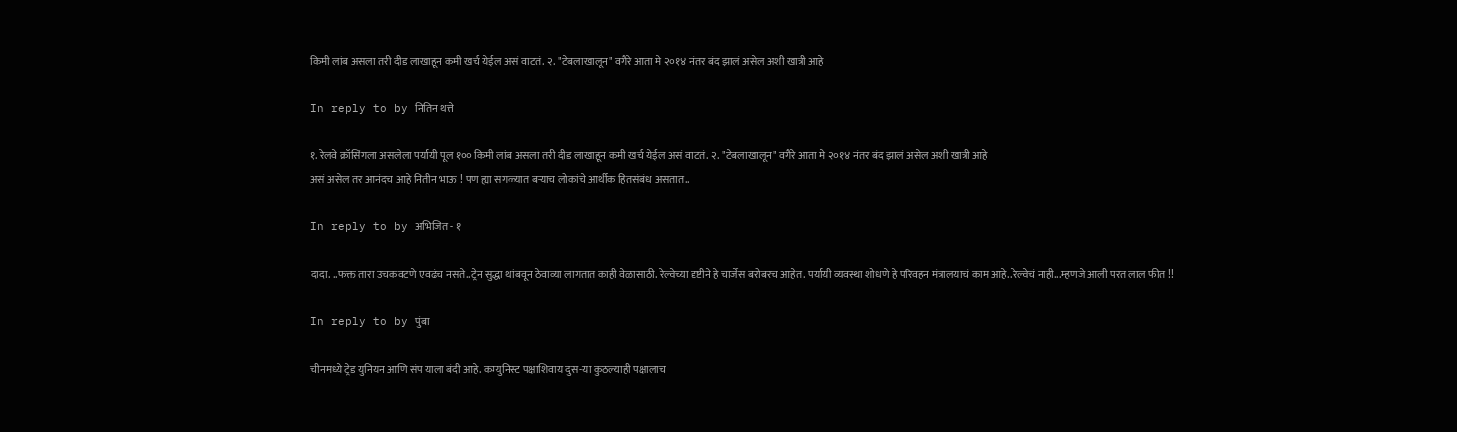किमी लांब असला तरी दीड लाखाहून कमी खर्च येईल असं वाटतं. २. "टेबलाखालून" वगैरे आता मे २०१४ नंतर बंद झालं असेल अशी खात्री आहे

In reply to by नितिन थत्ते

१. रेलवे क्रॉसिंगला असलेला पर्यायी पूल १०० किमी लांब असला तरी दीड लाखाहून कमी खर्च येईल असं वाटतं. २. "टेबलाखालून" वगैरे आता मे २०१४ नंतर बंद झालं असेल अशी खात्री आहे
असं असेल तर आनंदच आहे नितीन भाऊ ! पण ह्या सगळ्यात बऱ्याच लोकांचे आर्थीक हितसंबंध असतात..

In reply to by अभिजित - १

दादा. ..फक्त तारा उचकवटणे एवढंच नसते..ट्रेन सुद्धा थांबवून ठेवाव्या लागतात काही वेळासाठी. रेल्वेच्या दृष्टीने हे चार्जेस बरोबरच आहेत. पर्यायी व्यवस्था शोधणे हे परिवहन मंत्रालयाचं काम आहे..रेल्वेचं नाही...म्हणजे आली परत लाल फीत !!

In reply to by पुंबा

चीनमध्ये ट्रेड युनियन आणि संप याला बंदी आहे. कम्युनिस्ट पक्षाशिवाय दुस-या कुठल्याही पक्षालाच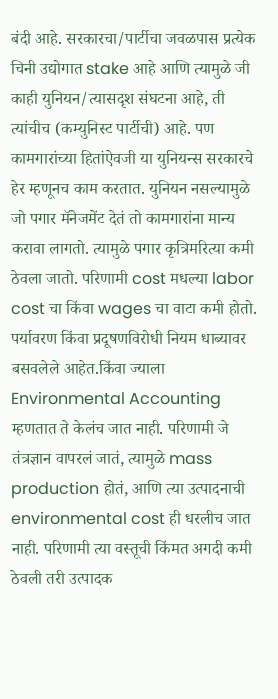बंदी आहे. सरकारचा/पार्टीचा जवळपास प्रत्येक चिनी उद्योगात stake आहे आणि त्यामुळे जी काही युनियन/त्यासदृश संघटना आहे, ती त्यांचीच (कम्युनिस्ट पार्टीची) आहे. पण कामगारांच्या हितांऐवजी या युनियन्स सरकारचे हेर म्हणूनच काम करतात. युनियन नसल्यामुळे जो पगार मॅनेजमेंट देतं तो कामगारांना मान्य करावा लागतो. त्यामुळे पगार कृत्रिमरित्या कमी ठेवला जातो. परिणामी cost मधल्या labor cost चा किंवा wages चा वाटा कमी होतो. पर्यावरण किंवा प्रदूषणविरोधी नियम धाब्यावर बसवलेले आहेत.किंवा ज्याला Environmental Accounting म्हणतात ते केलंच जात नाही. परिणामी जे तंत्रज्ञान वापरलं जातं, त्यामुळे mass production होतं, आणि त्या उत्पादनाची environmental cost ही धरलीच जात नाही. परिणामी त्या वस्तूची किंमत अगदी कमी ठेवली तरी उत्पादक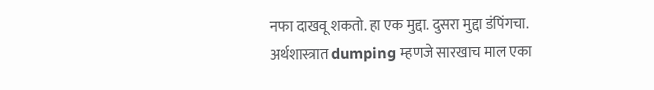नफा दाखवू शकतो. हा एक मुद्दा. दुसरा मुद्दा डंपिंगचा. अर्थशास्त्रात dumping म्हणजे सारखाच माल एका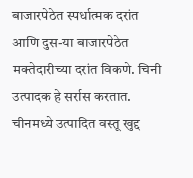बाजारपेठेत स्पर्धात्मक दरांत आणि दुस-या बाजारपेठेत मक्तेदारीच्या दरांत विकणे. चिनी उत्पादक हे सर्रास करतात. चीनमध्ये उत्पादित वस्तू खुद्द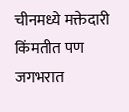चीनमध्ये मक्तेदारी किंमतीत पण जगभरात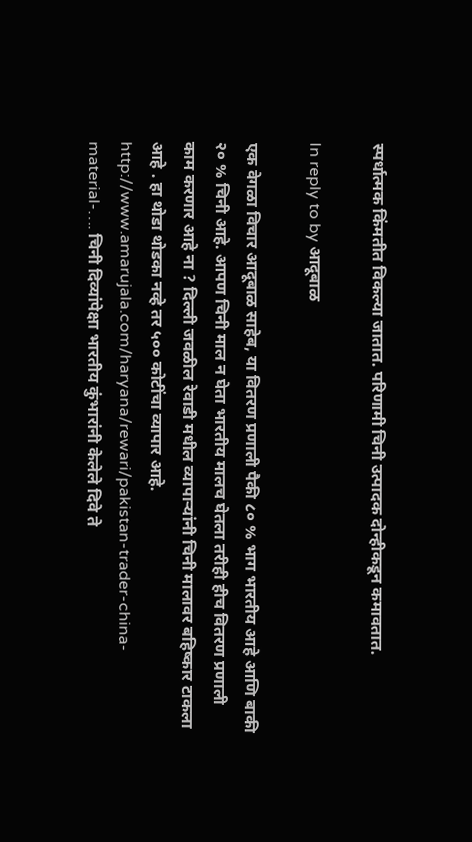स्पर्धात्मक किंमतीत विकल्या जातात. परिणामी चिनी उत्पादक दोन्हीकडून कमावतात.

In reply to by आदूबाळ

एक वेगळा विचार आदूबाळ साहेब, या वितरण प्रणाली पैकी ८० % भाग भारतीय आहे आणि बाकी २० % चिनी आहे. आपण चिनी माल न घेता भारतीय मालच घेतला तरीही हीच वितरण प्रणाली काम करणार आहे ना ? दिल्ली जवळील रेवाडी मधील व्यापाऱ्यांनी चिनी मालावर बहिष्कार टाकला आहे . हा थोडा थोडका नव्हे तर ५०० कोटींचा व्यापार आहे. http://www.amarujala.com/haryana/rewari/pakistan-trader-china-material-…. चिनी दिव्यांपेक्षा भारतीय कुंभारांनी केलेले दिवे ते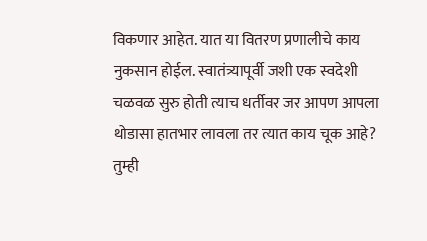विकणार आहेत. यात या वितरण प्रणालीचे काय नुकसान होईल. स्वातंत्र्यापूर्वी जशी एक स्वदेशी चळवळ सुरु होती त्याच धर्तीवर जर आपण आपला थोडासा हातभार लावला तर त्यात काय चूक आहे? तुम्ही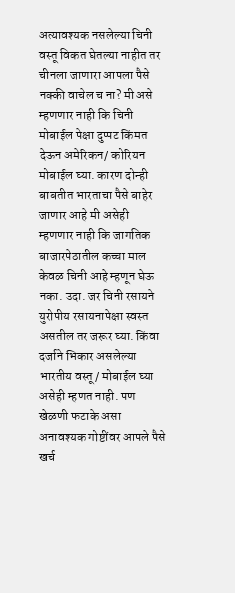अत्यावश्यक नसलेल्या चिनी वस्तू विकत घेतल्या नाहीत तर चीनला जाणारा आपला पैसे नक्की वाचेल च ना? मी असे म्हणणार नाही कि चिनी मोबाईल पेक्षा दुप्पट किंमत देऊन अमेरिकन/ कोरियन मोबाईल घ्या. कारण दोन्ही बाबतीत भारताचा पैसे बाहेर जाणार आहे मी असेही म्हणणार नाही कि जागतिक बाजारपेठातील कच्चा माल केवळ चिनी आहे म्हणून घेऊ नका. उदा. जर चिनी रसायने युरोपीय रसायनापेक्षा स्वस्त असतील तर जरूर घ्या. किंवा दर्जाने भिकार असलेल्या भारतीय वस्तू/ मोबाईल घ्या असेही म्हणत नाही. पण खेळणी फटाके असा अनावश्यक गोष्टींवर आपले पैसे खर्च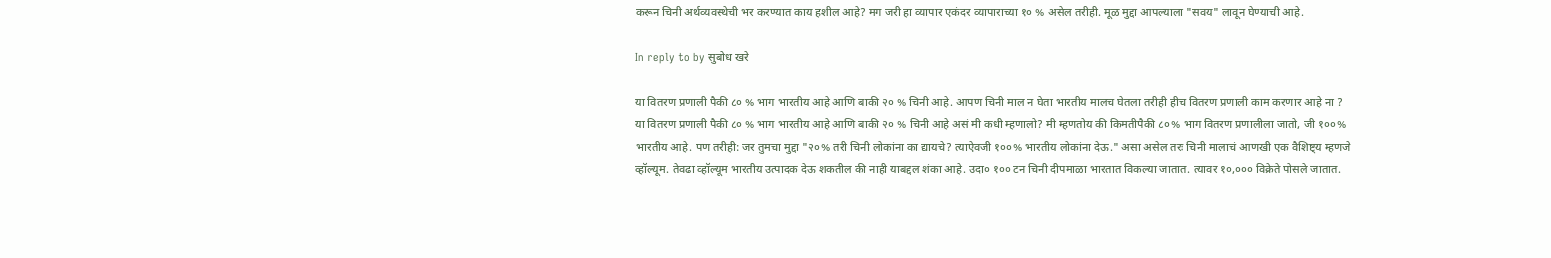करून चिनी अर्थव्यवस्थेची भर करण्यात काय हशील आहे? मग जरी हा व्यापार एकंदर व्यापाराच्या १० % असेल तरीही. मूळ मुद्दा आपल्याला "सवय" लावून घेण्याची आहे.

In reply to by सुबोध खरे

या वितरण प्रणाली पैकी ८० % भाग भारतीय आहे आणि बाकी २० % चिनी आहे. आपण चिनी माल न घेता भारतीय मालच घेतला तरीही हीच वितरण प्रणाली काम करणार आहे ना ?
या वितरण प्रणाली पैकी ८० % भाग भारतीय आहे आणि बाकी २० % चिनी आहे असं मी कधी म्हणालो? मी म्हणतोय की किमतीपैकी ८०% भाग वितरण प्रणालीला जातो, जी १००% भारतीय आहे. पण तरीही: जर तुमचा मुद्दा "२०% तरी चिनी लोकांना का द्यायचे? त्याऐवजी १००% भारतीय लोकांना देऊ." असा असेल तरः चिनी मालाचं आणखी एक वैशिष्ट्य म्हणजे व्हॉल्यूम. तेवढा व्हॉल्यूम भारतीय उत्पादक देऊ शकतील की नाही याबद्दल शंका आहे. उदा० १०० टन चिनी दीपमाळा भारतात विकल्या जातात. त्यावर १०,००० विक्रेते पोसले जातात.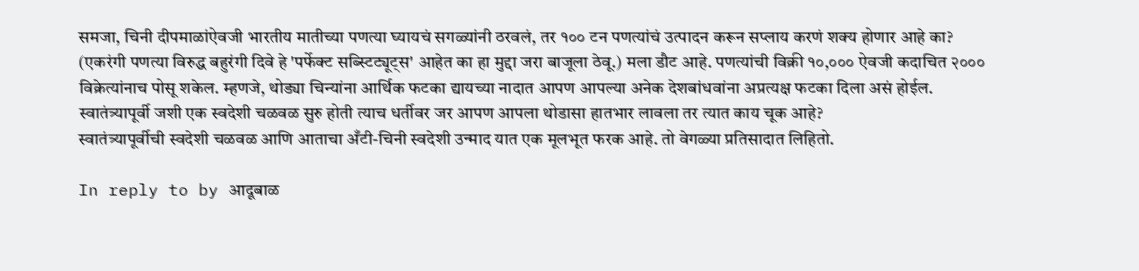समजा, चिनी दीपमाळांऐवजी भारतीय मातीच्या पणत्या घ्यायचं सगळ्यांनी ठरवलं, तर १०० टन पणत्यांचं उत्पादन करून सप्लाय करणं शक्य होणार आहे का? (एकरंगी पणत्या विरुद्ध बहुरंगी दिवे हे 'पर्फेक्ट सब्स्टिट्यूट्स' आहेत का हा मुद्दा जरा बाजूला ठेवू.) मला डौट आहे. पणत्यांची विक्री १०,००० ऐवजी कदाचित २००० विक्रेत्यांनाच पोसू शकेल. म्हणजे, थोड्या चिन्यांना आर्थिक फटका द्यायच्या नादात आपण आपल्या अनेक देशबांधवांना अप्रत्यक्ष फटका दिला असं होईल.
स्वातंत्र्यापूर्वी जशी एक स्वदेशी चळवळ सुरु होती त्याच धर्तीवर जर आपण आपला थोडासा हातभार लावला तर त्यात काय चूक आहे?
स्वातंत्र्यापूर्वीची स्वदेशी चळवळ आणि आताचा अँटी-चिनी स्वदेशी उन्माद यात एक मूलभूत फरक आहे. तो वेगळ्या प्रतिसादात लिहितो.

In reply to by आदूबाळ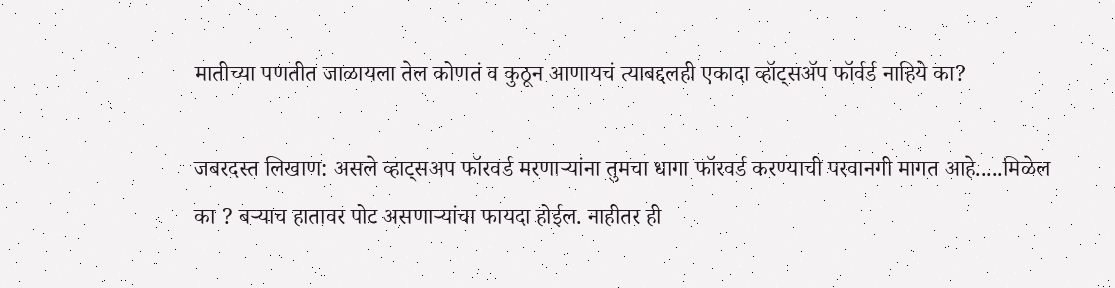मातीच्या पणतीत जाळायला तेल कोणतं व कुठून आणायचं त्याबद्दलही एकादा व्हॉट्सअ‍ॅप फॉर्वर्ड नाहिये का?

जबरदस्त लिखाण: असले व्हाट्सअप फॉरवर्ड मरणाऱ्यांना तुमचा धागा फॉरवर्ड करण्याची परवानगी मागत आहे.....मिळेल का ? बऱ्याच हातावर पोट असणाऱ्यांचा फायदा होईल. नाहीतर ही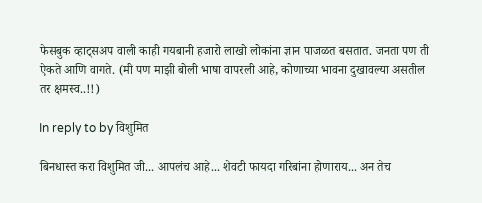फेसबुक व्हाट्सअप वाली काही गयबानी हजारो लाखो लोकांना ज्ञान पाजळत बसतात. जनता पण ती ऐकते आणि वागते. (मी पण माझी बोली भाषा वापरली आहे, कोणाच्या भावना दुखावल्या असतील तर क्षमस्व..!!)

In reply to by विशुमित

बिनधास्त करा विशुमित जी... आपलंच आहे... शेवटी फायदा गरिबांना होणाराय... अन तेच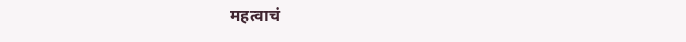महत्वाचं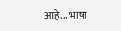आहे... भाषा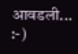आवडली... :-)